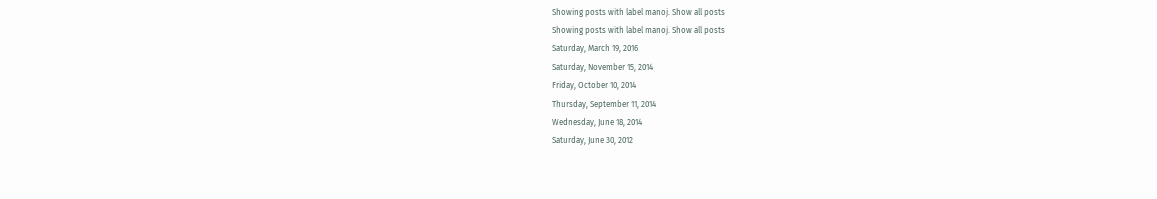Showing posts with label manoj. Show all posts
Showing posts with label manoj. Show all posts
Saturday, March 19, 2016
Saturday, November 15, 2014
Friday, October 10, 2014
Thursday, September 11, 2014
Wednesday, June 18, 2014
Saturday, June 30, 2012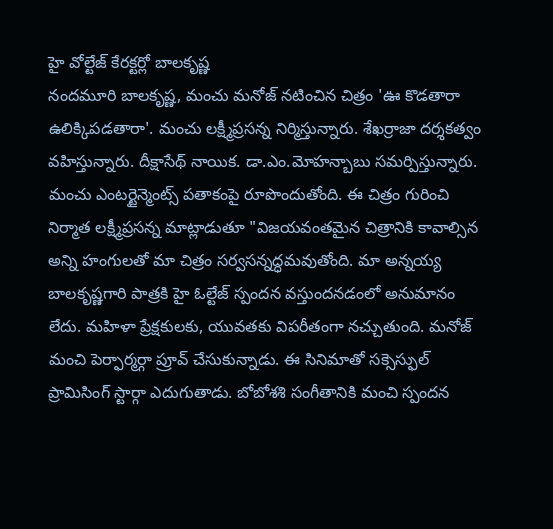హై వోల్టేజ్ కేరక్టర్లో బాలకృష్ణ
నందమూరి బాలకృష్ణ, మంచు మనోజ్ నటించిన చిత్రం 'ఊ కొడతారా ఉలిక్కిపడతారా'. మంచు లక్ష్మీప్రసన్న నిర్మిస్తున్నారు. శేఖర్రాజా దర్శకత్వం వహిస్తున్నారు. దీక్షాసేథ్ నాయిక. డా.ఎం.మోహన్బాబు సమర్పిస్తున్నారు. మంచు ఎంటర్టైన్మెంట్స్ పతాకంపై రూపొందుతోంది. ఈ చిత్రం గురించి నిర్మాత లక్ష్మీప్రసన్న మాట్లాడుతూ "విజయవంతమైన చిత్రానికి కావాల్సిన అన్ని హంగులతో మా చిత్రం సర్వసన్నద్ధమవుతోంది. మా అన్నయ్య బాలకృష్ణగారి పాత్రకి హై ఓల్టేజ్ స్పందన వస్తుందనడంలో అనుమానం లేదు. మహిళా ప్రేక్షకులకు, యువతకు విపరీతంగా నచ్చుతుంది. మనోజ్ మంచి పెర్ఫార్మర్గా ప్రూవ్ చేసుకున్నాడు. ఈ సినిమాతో సక్సెస్ఫుల్ ప్రామిసింగ్ స్టార్గా ఎదుగుతాడు. బోబోశశి సంగీతానికి మంచి స్పందన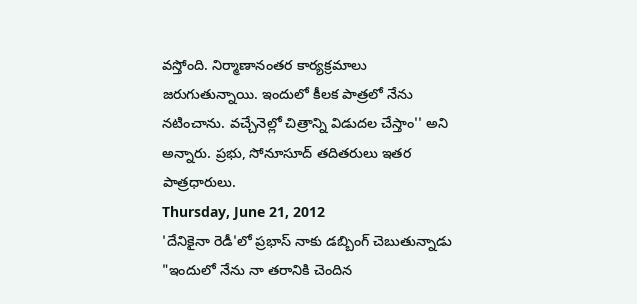వస్తోంది. నిర్మాణానంతర కార్యక్రమాలు జరుగుతున్నాయి. ఇందులో కీలక పాత్రలో నేను నటించాను. వచ్చేనెల్లో చిత్రాన్ని విడుదల చేస్తాం'' అని అన్నారు. ప్రభు, సోనూసూద్ తదితరులు ఇతర పాత్రధారులు.
Thursday, June 21, 2012
'దేనికైనా రెడీ'లో ప్రభాస్ నాకు డబ్బింగ్ చెబుతున్నాడు
"ఇందులో నేను నా తరానికి చెందిన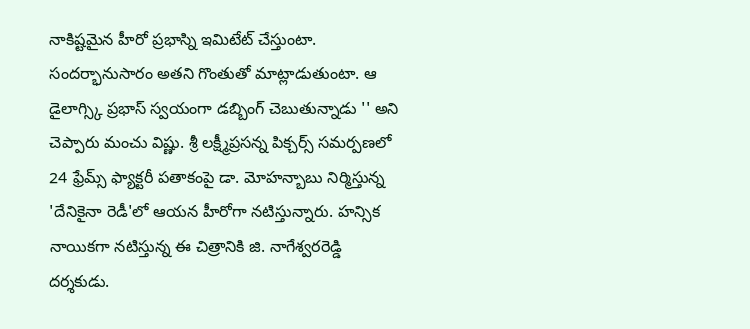నాకిష్టమైన హీరో ప్రభాస్ని ఇమిటేట్ చేస్తుంటా. సందర్భానుసారం అతని గొంతుతో మాట్లాడుతుంటా. ఆ డైలాగ్స్కి ప్రభాస్ స్వయంగా డబ్బింగ్ చెబుతున్నాడు '' అని చెప్పారు మంచు విష్ణు. శ్రీ లక్ష్మీప్రసన్న పిక్చర్స్ సమర్పణలో 24 ఫ్రేమ్స్ ఫ్యాక్టరీ పతాకంపై డా. మోహన్బాబు నిర్మిస్తున్న 'దేనికైనా రెడీ'లో ఆయన హీరోగా నటిస్తున్నారు. హన్సిక నాయికగా నటిస్తున్న ఈ చిత్రానికి జి. నాగేశ్వరరెడ్డి దర్శకుడు.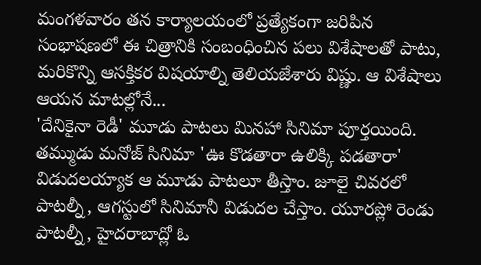మంగళవారం తన కార్యాలయంలో ప్రత్యేకంగా జరిపిన సంభాషణలో ఈ చిత్రానికి సంబంధించిన పలు విశేషాలతో పాటు, మరికొన్ని ఆసక్తికర విషయాల్ని తెలియజేశారు విష్ణు. ఆ విశేషాలు ఆయన మాటల్లోనే...
'దేనికైనా రెడీ' మూడు పాటలు మినహా సినిమా పూర్తయింది. తమ్ముడు మనోజ్ సినిమా 'ఊ కొడతారా ఉలిక్కి పడతారా' విడుదలయ్యాక ఆ మూడు పాటలూ తీస్తాం. జూలై చివరలో పాటల్నీ, ఆగస్టులో సినిమానీ విడుదల చేస్తాం. యూరప్లో రెండు పాటల్నీ, హైదరాబాద్లో ఓ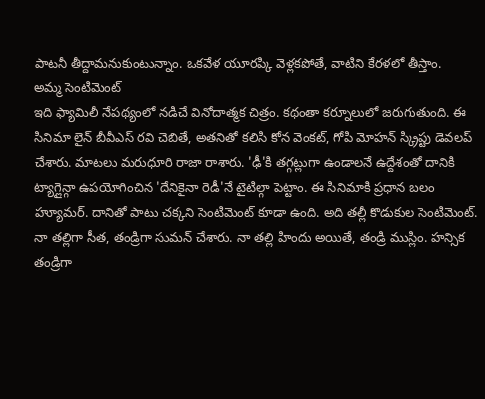పాటనీ తీద్దామనుకుంటున్నాం. ఒకవేళ యూరప్కి వెళ్లకపోతే, వాటిని కేరళలో తీస్తాం.
అమ్మ సెంటిమెంట్
ఇది ఫ్యామిలీ నేపథ్యంలో నడిచే వినోదాత్మక చిత్రం. కథంతా కర్నూలులో జరుగుతుంది. ఈ సినిమా లైన్ బీవీఎస్ రవి చెబితే, అతనితో కలిసి కోన వెంకట్, గోపి మోహన్ స్క్రిప్టు డెవలప్ చేశారు. మాటలు మరుధూరి రాజా రాశారు. 'ఢీ'కి తగ్గట్లుగా ఉండాలనే ఉద్దేశంతో దానికి ట్యాగ్లైన్గా ఉపయోగించిన 'దేనికైనా రెడీ'నే టైటిల్గా పెట్టాం. ఈ సినిమాకి ప్రధాన బలం హ్యూమర్. దానితో పాటు చక్కని సెంటిమెంట్ కూడా ఉంది. అది తల్లీ కొడుకుల సెంటిమెంట్. నా తల్లిగా సీత, తండ్రిగా సుమన్ చేశారు. నా తల్లి హిందు అయితే, తండ్రి ముస్లిం. హన్సిక తండ్రిగా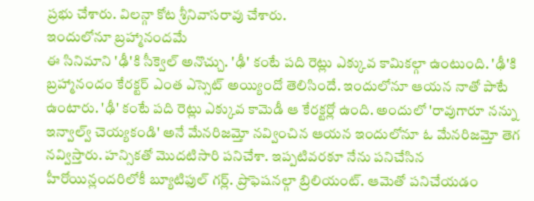ప్రభు చేశారు. విలన్గా కోట శ్రీనివాసరావు చేశారు.
ఇందులోనూ బ్రహ్మానందమే
ఈ సినిమాని 'ఢీ'కి సీక్వెల్ అనొచ్చు. 'ఢీ' కంటే పది రెట్లు ఎక్కువ కామికల్గా ఉంటుంది. 'ఢీ'కి బ్రహ్మానందం కేరక్టర్ ఎంత ఎస్సెట్ అయ్యిందో తెలిసిందే. ఇందులోనూ ఆయన నాతో పాటే ఉంటారు. 'ఢీ' కంటే పది రెట్లు ఎక్కువ కామెడీ ఆ కేరక్టర్లో ఉంది. అందులో 'రావుగారూ నన్ను ఇన్వాల్వ్ చెయ్యకండి' అనే మేనరిజమ్తో నవ్వించిన ఆయన ఇందులోనూ ఓ మేనరిజమ్తో తెగ నవ్విస్తారు. హన్సికతో మొదటిసారి పనిచేశా. ఇప్పటివరకూ నేను పనిచేసిన హీరోయిన్లందరిలోకీ బ్యూటిఫుల్ గర్ల్. ప్రొఫెషనల్గా బ్రిలియంట్. ఆమెతో పనిచేయడం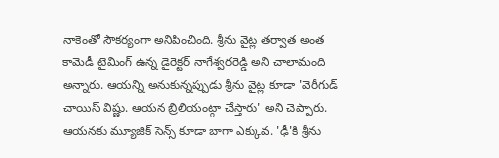నాకెంతో సౌకర్యంగా అనిపించింది. శ్రీను వైట్ల తర్వాత అంత కామెడీ టైమింగ్ ఉన్న డైరెక్టర్ నాగేశ్వరరెడ్డి అని చాలామంది అన్నారు. ఆయన్ని అనుకున్నప్పుడు శ్రీను వైట్ల కూడా 'వెరీగుడ్ చాయిస్ విష్ణు. ఆయన బ్రిలియంట్గా చేస్తారు' అని చెప్పారు. ఆయనకు మ్యూజిక్ సెన్స్ కూడా బాగా ఎక్కువ. 'ఢీ'కి శ్రీను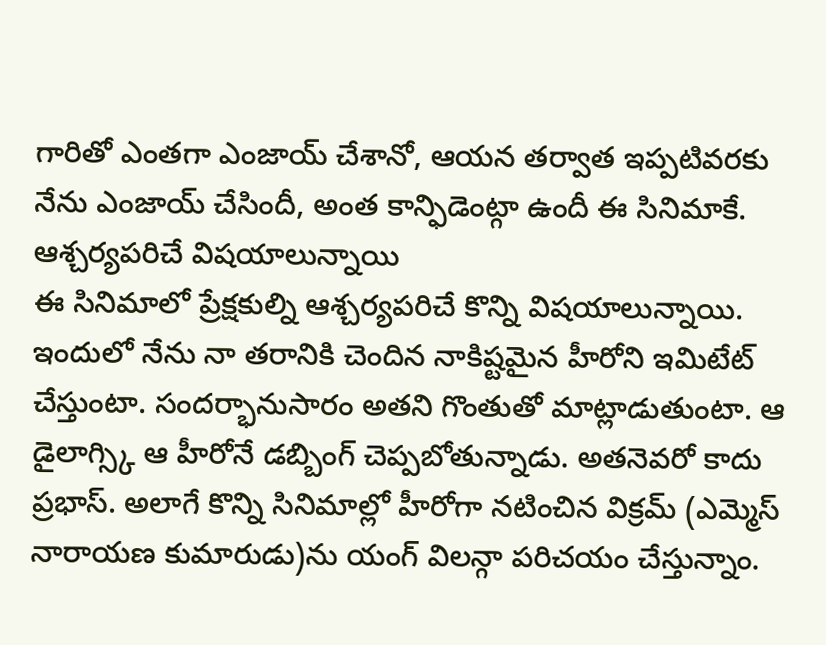గారితో ఎంతగా ఎంజాయ్ చేశానో, ఆయన తర్వాత ఇప్పటివరకు నేను ఎంజాయ్ చేసిందీ, అంత కాన్ఫిడెంట్గా ఉందీ ఈ సినిమాకే.
ఆశ్చర్యపరిచే విషయాలున్నాయి
ఈ సినిమాలో ప్రేక్షకుల్ని ఆశ్చర్యపరిచే కొన్ని విషయాలున్నాయి. ఇందులో నేను నా తరానికి చెందిన నాకిష్టమైన హీరోని ఇమిటేట్ చేస్తుంటా. సందర్భానుసారం అతని గొంతుతో మాట్లాడుతుంటా. ఆ డైలాగ్స్కి ఆ హీరోనే డబ్బింగ్ చెప్పబోతున్నాడు. అతనెవరో కాదు ప్రభాస్. అలాగే కొన్ని సినిమాల్లో హీరోగా నటించిన విక్రమ్ (ఎమ్మెస్ నారాయణ కుమారుడు)ను యంగ్ విలన్గా పరిచయం చేస్తున్నాం.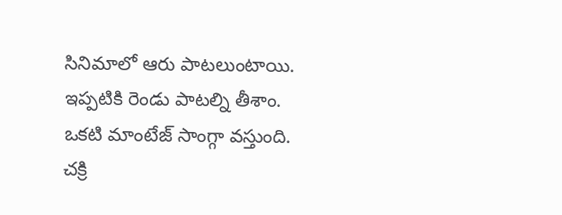సినిమాలో ఆరు పాటలుంటాయి. ఇప్పటికి రెండు పాటల్ని తీశాం. ఒకటి మాంటేజ్ సాంగ్గా వస్తుంది. చక్రి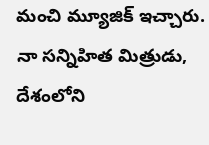మంచి మ్యూజిక్ ఇచ్చారు. నా సన్నిహిత మిత్రుడు, దేశంలోని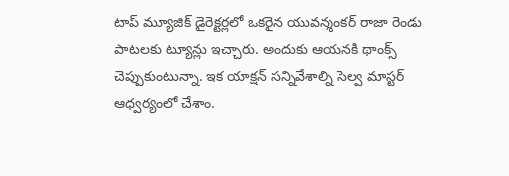టాప్ మ్యూజిక్ డైరెక్టర్లలో ఒకరైన యువన్శంకర్ రాజా రెండు పాటలకు ట్యూన్లు ఇచ్చారు. అందుకు ఆయనకి థాంక్స్ చెప్పుకుంటున్నా. ఇక యాక్షన్ సన్నివేశాల్ని సెల్వ మాస్టర్ ఆధ్వర్యంలో చేశాం.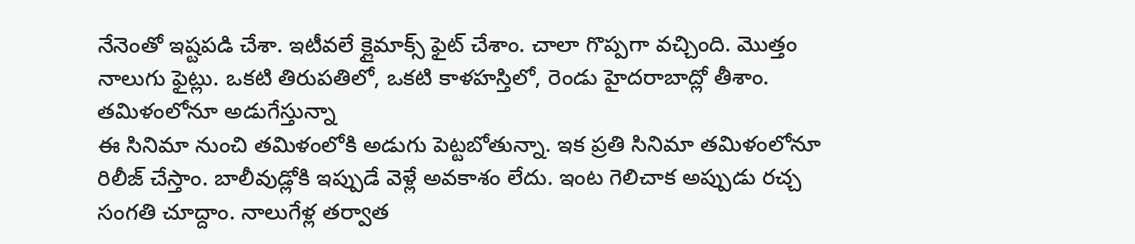నేనెంతో ఇష్టపడి చేశా. ఇటీవలే క్లైమాక్స్ ఫైట్ చేశాం. చాలా గొప్పగా వచ్చింది. మొత్తం నాలుగు ఫైట్లు. ఒకటి తిరుపతిలో, ఒకటి కాళహస్తిలో, రెండు హైదరాబాద్లో తీశాం.
తమిళంలోనూ అడుగేస్తున్నా
ఈ సినిమా నుంచి తమిళంలోకి అడుగు పెట్టబోతున్నా. ఇక ప్రతి సినిమా తమిళంలోనూ రిలీజ్ చేస్తాం. బాలీవుడ్లోకి ఇప్పుడే వెళ్లే అవకాశం లేదు. ఇంట గెలిచాక అప్పుడు రచ్చ సంగతి చూద్దాం. నాలుగేళ్ల తర్వాత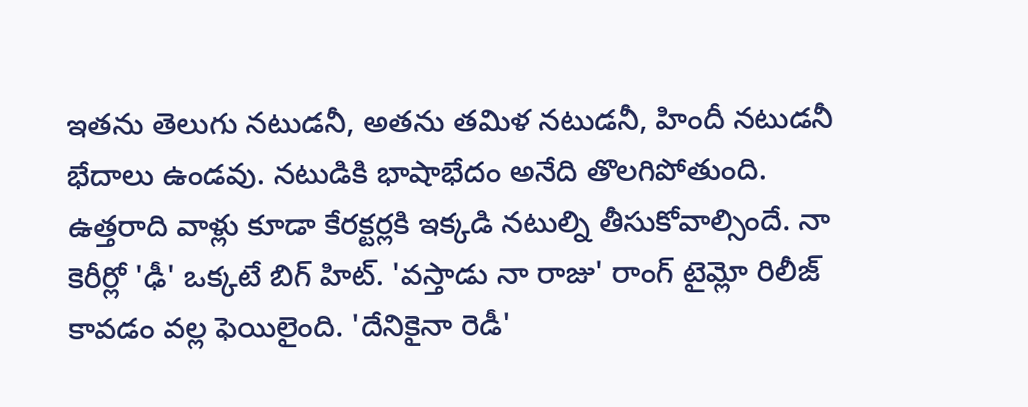ఇతను తెలుగు నటుడనీ, అతను తమిళ నటుడనీ, హిందీ నటుడనీ భేదాలు ఉండవు. నటుడికి భాషాభేదం అనేది తొలగిపోతుంది. ఉత్తరాది వాళ్లు కూడా కేరక్టర్లకి ఇక్కడి నటుల్ని తీసుకోవాల్సిందే. నా కెరీర్లో 'ఢీ' ఒక్కటే బిగ్ హిట్. 'వస్తాడు నా రాజు' రాంగ్ టైమ్లో రిలీజ్ కావడం వల్ల ఫెయిలైంది. 'దేనికైనా రెడీ'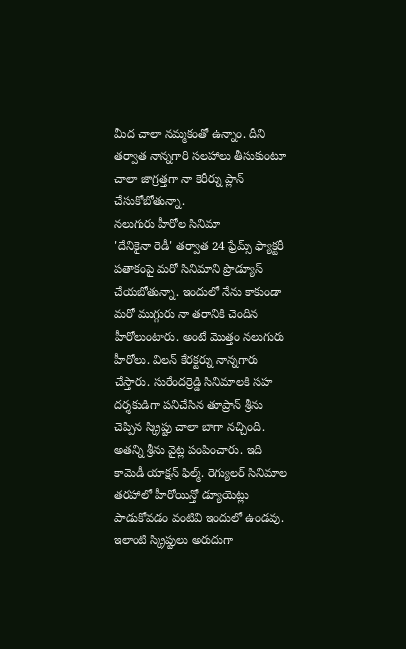మీద చాలా నమ్మకంతో ఉన్నాం. దీని తర్వాత నాన్నగారి సలహాలు తీసుకుంటూ చాలా జాగ్రత్తగా నా కెరీర్ను ప్లాన్ చేసుకోబోతున్నా.
నలుగురు హీరోల సినిమా
'దేనికైనా రెడీ' తర్వాత 24 ఫ్రేమ్స్ ఫ్యాక్టరీ పతాకంపై మరో సినిమాని ప్రొడ్యూస్ చేయబోతున్నా. ఇందులో నేను కాకుండా మరో ముగ్గురు నా తరానికి చెందిన హీరోలుంటారు. అంటే మొత్తం నలుగురు హీరోలు. విలన్ కేరక్టర్ను నాన్నగారు చేస్తారు. సురేందర్రెడ్డి సినిమాలకి సహ దర్శకుడిగా పనిచేసిన తూప్రాన్ శ్రీను చెప్పిన స్క్రిప్టు చాలా బాగా నచ్చింది. అతన్ని శ్రీను వైట్ల పంపించారు. ఇది కామెడీ యాక్షన్ ఫిల్మ్. రెగ్యులర్ సినిమాల తరహాలో హీరోయిన్తో డ్యూయెట్లు పాడుకోవడం వంటివి ఇందులో ఉండవు. ఇలాంటి స్క్రిప్టులు అరుదుగా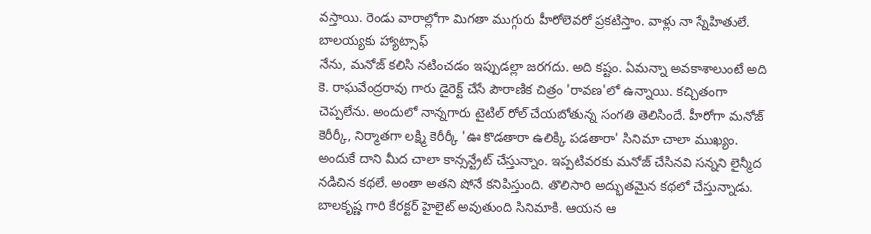వస్తాయి. రెండు వారాల్లోగా మిగతా ముగ్గురు హీరోలెవరో ప్రకటిస్తాం. వాళ్లు నా స్నేహితులే.
బాలయ్యకు హ్యాట్సాఫ్
నేను, మనోజ్ కలిసి నటించడం ఇప్పుడల్లా జరగదు. అది కష్టం. ఏమన్నా అవకాశాలుంటే అది కె. రాఘవేంద్రరావు గారు డైరెక్ట్ చేసే పౌరాణిక చిత్రం 'రావణ'లో ఉన్నాయి. కచ్చితంగా చెప్పలేను. అందులో నాన్నగారు టైటిల్ రోల్ చేయబోతున్న సంగతి తెలిసిందే. హీరోగా మనోజ్ కెరీర్కీ, నిర్మాతగా లక్ష్మి కెరీర్కీ 'ఊ కొడతారా ఉలిక్కి పడతారా' సినిమా చాలా ముఖ్యం. అందుకే దాని మీద చాలా కాన్సన్ట్రేట్ చేస్తున్నాం. ఇప్పటివరకు మనోజ్ చేసినవి సన్నని లైన్మీద నడిచిన కథలే. అంతా అతని షోనే కనిపిస్తుంది. తొలిసారి అద్భుతమైన కథలో చేస్తున్నాడు. బాలకృష్ణ గారి కేరక్టర్ హైలైట్ అవుతుంది సినిమాకి. ఆయన ఆ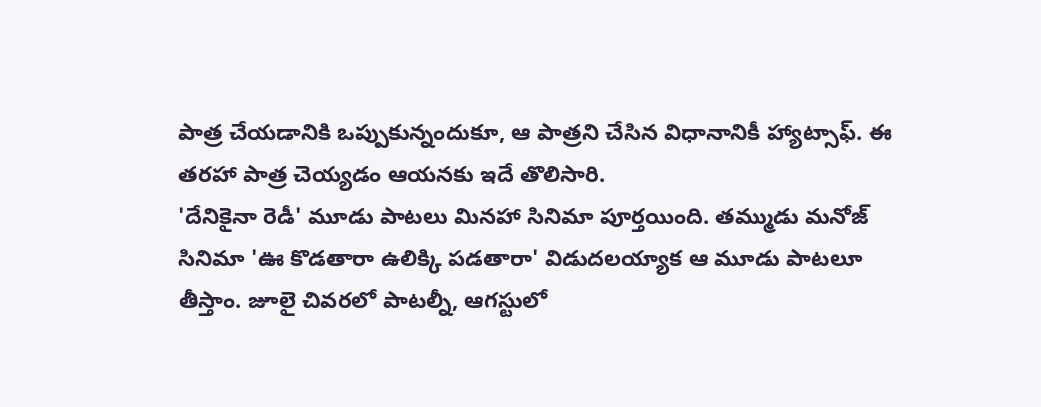పాత్ర చేయడానికి ఒప్పుకున్నందుకూ, ఆ పాత్రని చేసిన విధానానికీ హ్యాట్సాఫ్. ఈ తరహా పాత్ర చెయ్యడం ఆయనకు ఇదే తొలిసారి.
'దేనికైనా రెడీ' మూడు పాటలు మినహా సినిమా పూర్తయింది. తమ్ముడు మనోజ్ సినిమా 'ఊ కొడతారా ఉలిక్కి పడతారా' విడుదలయ్యాక ఆ మూడు పాటలూ తీస్తాం. జూలై చివరలో పాటల్నీ, ఆగస్టులో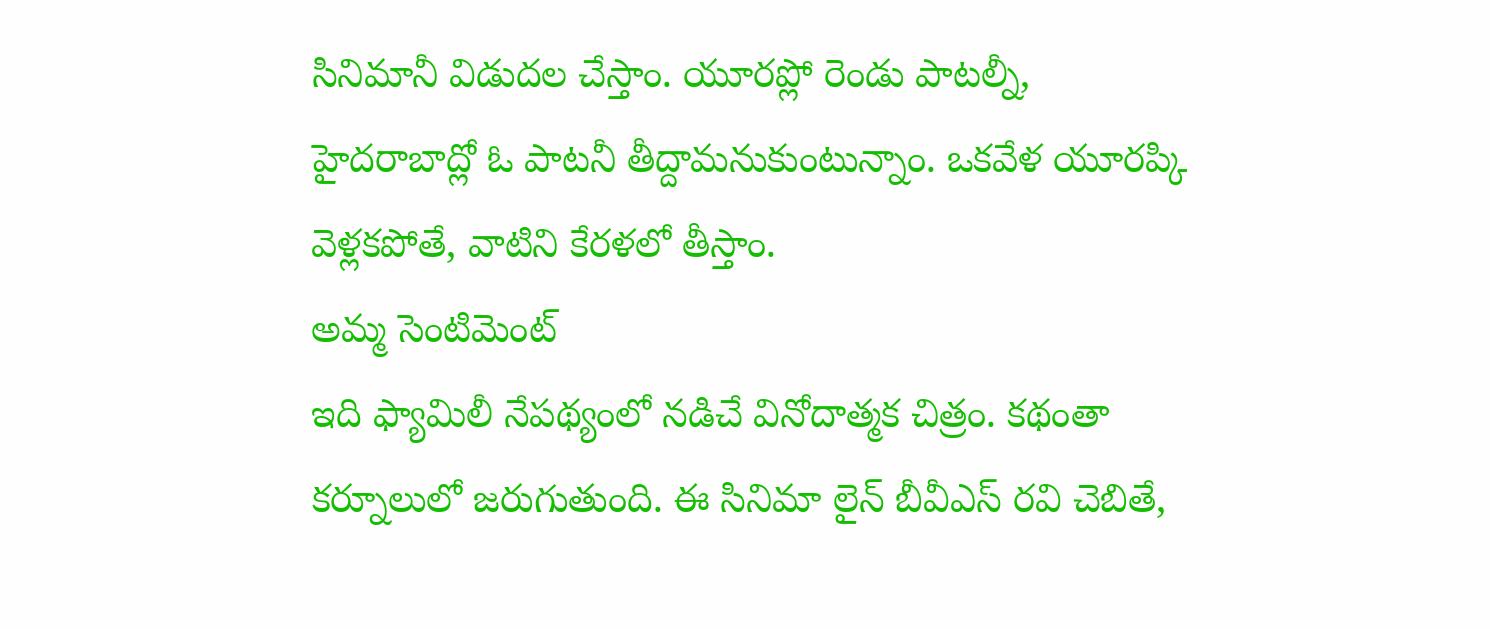సినిమానీ విడుదల చేస్తాం. యూరప్లో రెండు పాటల్నీ, హైదరాబాద్లో ఓ పాటనీ తీద్దామనుకుంటున్నాం. ఒకవేళ యూరప్కి వెళ్లకపోతే, వాటిని కేరళలో తీస్తాం.
అమ్మ సెంటిమెంట్
ఇది ఫ్యామిలీ నేపథ్యంలో నడిచే వినోదాత్మక చిత్రం. కథంతా కర్నూలులో జరుగుతుంది. ఈ సినిమా లైన్ బీవీఎస్ రవి చెబితే,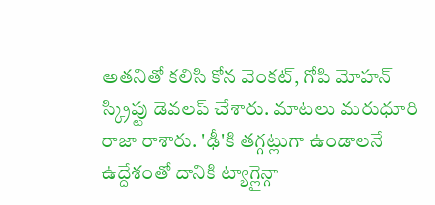అతనితో కలిసి కోన వెంకట్, గోపి మోహన్ స్క్రిప్టు డెవలప్ చేశారు. మాటలు మరుధూరి రాజా రాశారు. 'ఢీ'కి తగ్గట్లుగా ఉండాలనే ఉద్దేశంతో దానికి ట్యాగ్లైన్గా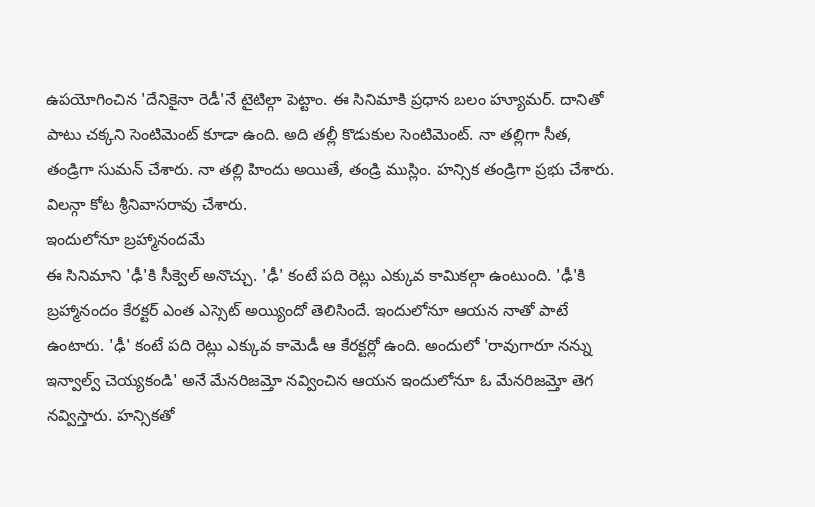ఉపయోగించిన 'దేనికైనా రెడీ'నే టైటిల్గా పెట్టాం. ఈ సినిమాకి ప్రధాన బలం హ్యూమర్. దానితో పాటు చక్కని సెంటిమెంట్ కూడా ఉంది. అది తల్లీ కొడుకుల సెంటిమెంట్. నా తల్లిగా సీత, తండ్రిగా సుమన్ చేశారు. నా తల్లి హిందు అయితే, తండ్రి ముస్లిం. హన్సిక తండ్రిగా ప్రభు చేశారు. విలన్గా కోట శ్రీనివాసరావు చేశారు.
ఇందులోనూ బ్రహ్మానందమే
ఈ సినిమాని 'ఢీ'కి సీక్వెల్ అనొచ్చు. 'ఢీ' కంటే పది రెట్లు ఎక్కువ కామికల్గా ఉంటుంది. 'ఢీ'కి బ్రహ్మానందం కేరక్టర్ ఎంత ఎస్సెట్ అయ్యిందో తెలిసిందే. ఇందులోనూ ఆయన నాతో పాటే ఉంటారు. 'ఢీ' కంటే పది రెట్లు ఎక్కువ కామెడీ ఆ కేరక్టర్లో ఉంది. అందులో 'రావుగారూ నన్ను ఇన్వాల్వ్ చెయ్యకండి' అనే మేనరిజమ్తో నవ్వించిన ఆయన ఇందులోనూ ఓ మేనరిజమ్తో తెగ నవ్విస్తారు. హన్సికతో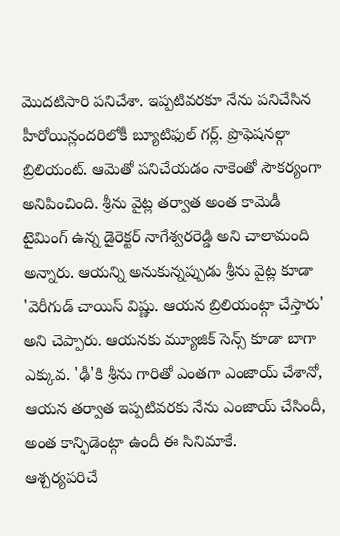మొదటిసారి పనిచేశా. ఇప్పటివరకూ నేను పనిచేసిన హీరోయిన్లందరిలోకీ బ్యూటిఫుల్ గర్ల్. ప్రొఫెషనల్గా బ్రిలియంట్. ఆమెతో పనిచేయడం నాకెంతో సౌకర్యంగా అనిపించింది. శ్రీను వైట్ల తర్వాత అంత కామెడీ టైమింగ్ ఉన్న డైరెక్టర్ నాగేశ్వరరెడ్డి అని చాలామంది అన్నారు. ఆయన్ని అనుకున్నప్పుడు శ్రీను వైట్ల కూడా 'వెరీగుడ్ చాయిస్ విష్ణు. ఆయన బ్రిలియంట్గా చేస్తారు' అని చెప్పారు. ఆయనకు మ్యూజిక్ సెన్స్ కూడా బాగా ఎక్కువ. 'ఢీ'కి శ్రీను గారితో ఎంతగా ఎంజాయ్ చేశానో, ఆయన తర్వాత ఇప్పటివరకు నేను ఎంజాయ్ చేసిందీ, అంత కాన్ఫిడెంట్గా ఉందీ ఈ సినిమాకే.
ఆశ్చర్యపరిచే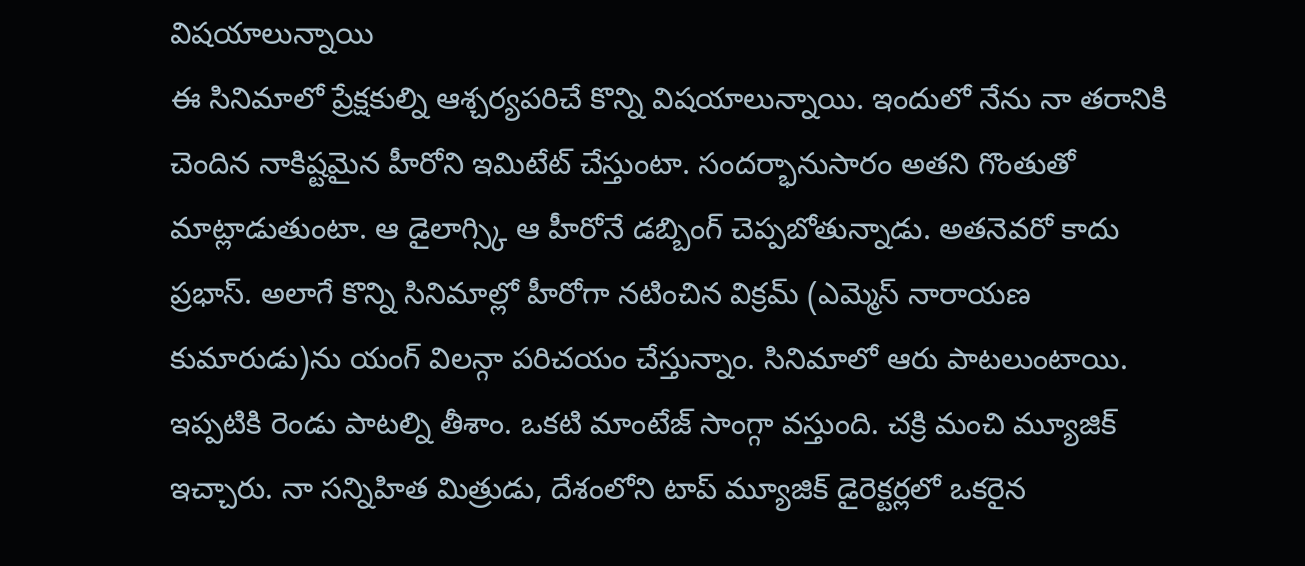విషయాలున్నాయి
ఈ సినిమాలో ప్రేక్షకుల్ని ఆశ్చర్యపరిచే కొన్ని విషయాలున్నాయి. ఇందులో నేను నా తరానికి చెందిన నాకిష్టమైన హీరోని ఇమిటేట్ చేస్తుంటా. సందర్భానుసారం అతని గొంతుతో మాట్లాడుతుంటా. ఆ డైలాగ్స్కి ఆ హీరోనే డబ్బింగ్ చెప్పబోతున్నాడు. అతనెవరో కాదు ప్రభాస్. అలాగే కొన్ని సినిమాల్లో హీరోగా నటించిన విక్రమ్ (ఎమ్మెస్ నారాయణ కుమారుడు)ను యంగ్ విలన్గా పరిచయం చేస్తున్నాం. సినిమాలో ఆరు పాటలుంటాయి. ఇప్పటికి రెండు పాటల్ని తీశాం. ఒకటి మాంటేజ్ సాంగ్గా వస్తుంది. చక్రి మంచి మ్యూజిక్ ఇచ్చారు. నా సన్నిహిత మిత్రుడు, దేశంలోని టాప్ మ్యూజిక్ డైరెక్టర్లలో ఒకరైన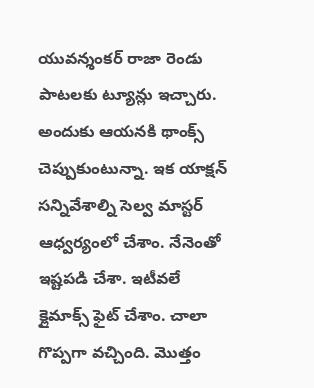యువన్శంకర్ రాజా రెండు పాటలకు ట్యూన్లు ఇచ్చారు. అందుకు ఆయనకి థాంక్స్ చెప్పుకుంటున్నా. ఇక యాక్షన్ సన్నివేశాల్ని సెల్వ మాస్టర్ ఆధ్వర్యంలో చేశాం. నేనెంతో ఇష్టపడి చేశా. ఇటీవలే క్లైమాక్స్ ఫైట్ చేశాం. చాలా గొప్పగా వచ్చింది. మొత్తం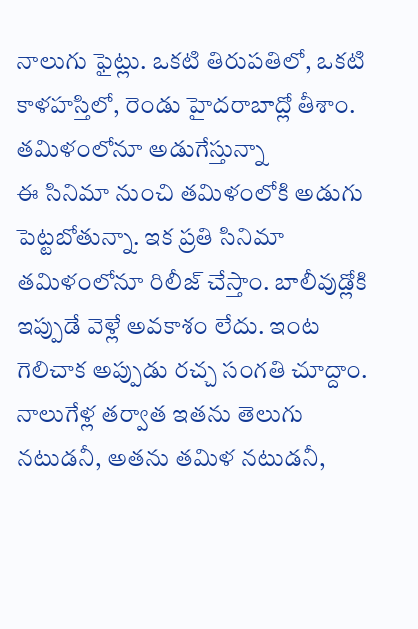నాలుగు ఫైట్లు. ఒకటి తిరుపతిలో, ఒకటి కాళహస్తిలో, రెండు హైదరాబాద్లో తీశాం.
తమిళంలోనూ అడుగేస్తున్నా
ఈ సినిమా నుంచి తమిళంలోకి అడుగు పెట్టబోతున్నా. ఇక ప్రతి సినిమా తమిళంలోనూ రిలీజ్ చేస్తాం. బాలీవుడ్లోకి ఇప్పుడే వెళ్లే అవకాశం లేదు. ఇంట గెలిచాక అప్పుడు రచ్చ సంగతి చూద్దాం. నాలుగేళ్ల తర్వాత ఇతను తెలుగు నటుడనీ, అతను తమిళ నటుడనీ,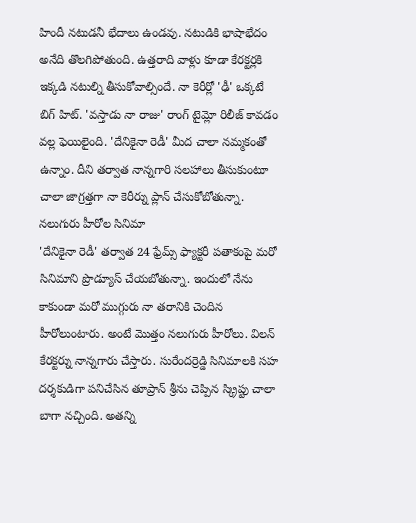హిందీ నటుడనీ భేదాలు ఉండవు. నటుడికి భాషాభేదం అనేది తొలగిపోతుంది. ఉత్తరాది వాళ్లు కూడా కేరక్టర్లకి ఇక్కడి నటుల్ని తీసుకోవాల్సిందే. నా కెరీర్లో 'ఢీ' ఒక్కటే బిగ్ హిట్. 'వస్తాడు నా రాజు' రాంగ్ టైమ్లో రిలీజ్ కావడం వల్ల ఫెయిలైంది. 'దేనికైనా రెడీ' మీద చాలా నమ్మకంతో ఉన్నాం. దీని తర్వాత నాన్నగారి సలహాలు తీసుకుంటూ చాలా జాగ్రత్తగా నా కెరీర్ను ప్లాన్ చేసుకోబోతున్నా.
నలుగురు హీరోల సినిమా
'దేనికైనా రెడీ' తర్వాత 24 ఫ్రేమ్స్ ఫ్యాక్టరీ పతాకంపై మరో సినిమాని ప్రొడ్యూస్ చేయబోతున్నా. ఇందులో నేను కాకుండా మరో ముగ్గురు నా తరానికి చెందిన హీరోలుంటారు. అంటే మొత్తం నలుగురు హీరోలు. విలన్ కేరక్టర్ను నాన్నగారు చేస్తారు. సురేందర్రెడ్డి సినిమాలకి సహ దర్శకుడిగా పనిచేసిన తూప్రాన్ శ్రీను చెప్పిన స్క్రిప్టు చాలా బాగా నచ్చింది. అతన్ని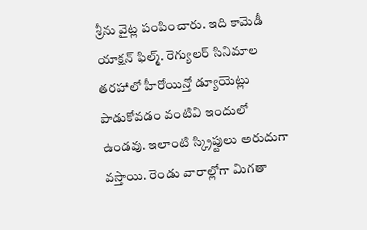శ్రీను వైట్ల పంపించారు. ఇది కామెడీ యాక్షన్ ఫిల్మ్. రెగ్యులర్ సినిమాల తరహాలో హీరోయిన్తో డ్యూయెట్లు పాడుకోవడం వంటివి ఇందులో ఉండవు. ఇలాంటి స్క్రిప్టులు అరుదుగా వస్తాయి. రెండు వారాల్లోగా మిగతా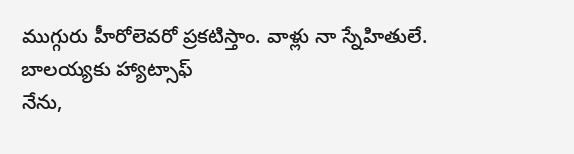ముగ్గురు హీరోలెవరో ప్రకటిస్తాం. వాళ్లు నా స్నేహితులే.
బాలయ్యకు హ్యాట్సాఫ్
నేను,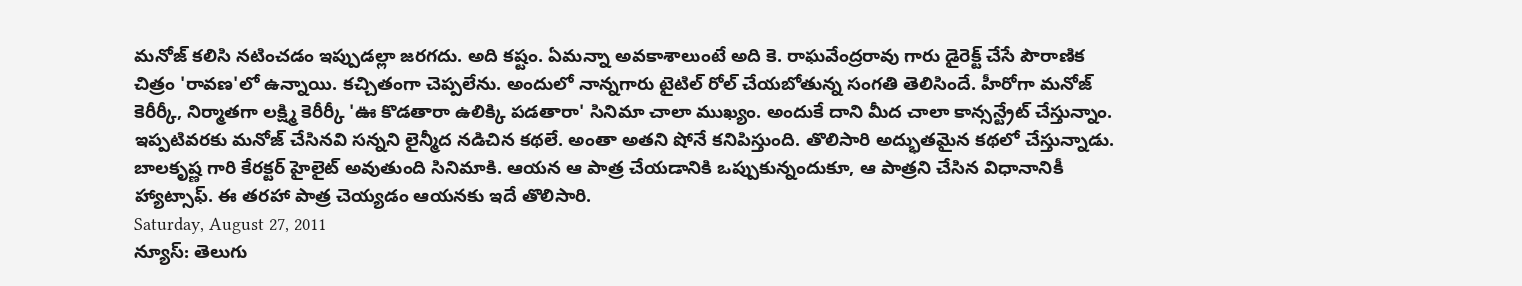మనోజ్ కలిసి నటించడం ఇప్పుడల్లా జరగదు. అది కష్టం. ఏమన్నా అవకాశాలుంటే అది కె. రాఘవేంద్రరావు గారు డైరెక్ట్ చేసే పౌరాణిక చిత్రం 'రావణ'లో ఉన్నాయి. కచ్చితంగా చెప్పలేను. అందులో నాన్నగారు టైటిల్ రోల్ చేయబోతున్న సంగతి తెలిసిందే. హీరోగా మనోజ్ కెరీర్కీ, నిర్మాతగా లక్ష్మి కెరీర్కీ 'ఊ కొడతారా ఉలిక్కి పడతారా' సినిమా చాలా ముఖ్యం. అందుకే దాని మీద చాలా కాన్సన్ట్రేట్ చేస్తున్నాం. ఇప్పటివరకు మనోజ్ చేసినవి సన్నని లైన్మీద నడిచిన కథలే. అంతా అతని షోనే కనిపిస్తుంది. తొలిసారి అద్భుతమైన కథలో చేస్తున్నాడు. బాలకృష్ణ గారి కేరక్టర్ హైలైట్ అవుతుంది సినిమాకి. ఆయన ఆ పాత్ర చేయడానికి ఒప్పుకున్నందుకూ, ఆ పాత్రని చేసిన విధానానికీ హ్యాట్సాఫ్. ఈ తరహా పాత్ర చెయ్యడం ఆయనకు ఇదే తొలిసారి.
Saturday, August 27, 2011
న్యూస్: తెలుగు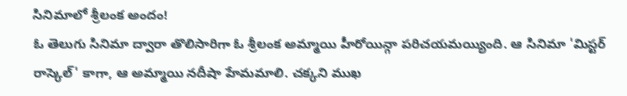సినిమాలో శ్రీలంక అందం!
ఓ తెలుగు సినిమా ద్వారా తొలిసారిగా ఓ శ్రీలంక అమ్మాయి హీరోయిన్గా పరిచయమయ్యింది. ఆ సినిమా 'మిస్టర్ రాస్కెల్' కాగా, ఆ అమ్మాయి నదీషా హేమమాలి. చక్కని ముఖ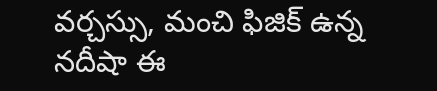వర్చస్సు, మంచి ఫిజిక్ ఉన్న నదీషా ఈ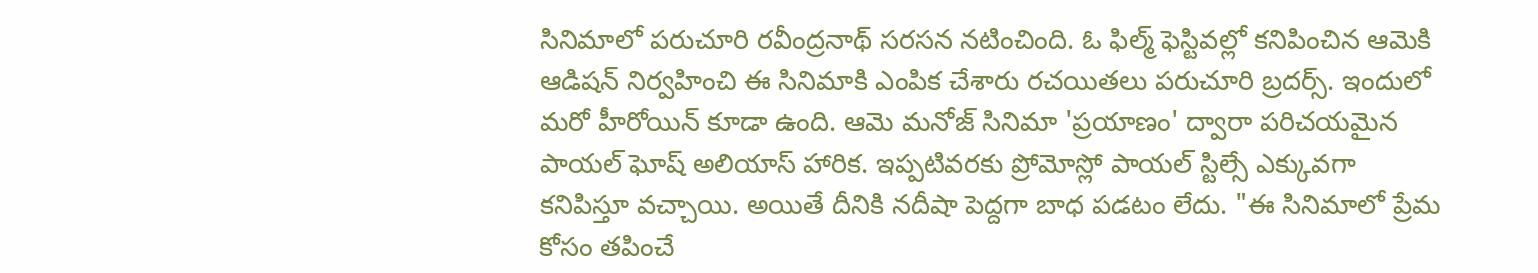సినిమాలో పరుచూరి రవీంద్రనాథ్ సరసన నటించింది. ఓ ఫిల్మ్ ఫెస్టివల్లో కనిపించిన ఆమెకి ఆడిషన్ నిర్వహించి ఈ సినిమాకి ఎంపిక చేశారు రచయితలు పరుచూరి బ్రదర్స్. ఇందులో మరో హీరోయిన్ కూడా ఉంది. ఆమె మనోజ్ సినిమా 'ప్రయాణం' ద్వారా పరిచయమైన పాయల్ ఘోష్ అలియాస్ హారిక. ఇప్పటివరకు ప్రోమోస్లో పాయల్ స్టిల్సే ఎక్కువగా కనిపిస్తూ వచ్చాయి. అయితే దీనికి నదీషా పెద్దగా బాధ పడటం లేదు. "ఈ సినిమాలో ప్రేమ కోసం తపించే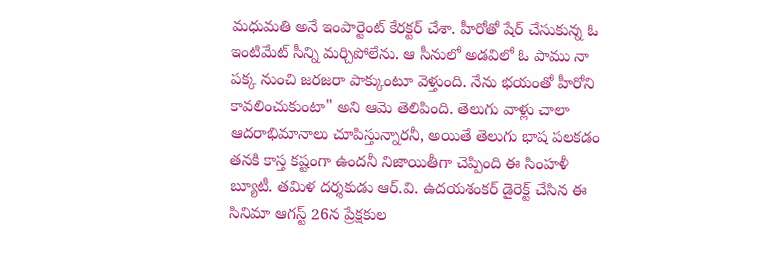మధుమతి అనే ఇంపార్టెంట్ కేరక్టర్ చేశా. హీరోతో షేర్ చేసుకున్న ఓ ఇంటిమేట్ సీన్ని మర్చిపోలేను. ఆ సీనులో అడవిలో ఓ పాము నా పక్క నుంచి జరజరా పాక్కుంటూ వెళ్తుంది. నేను భయంతో హీరోని కావలించుకుంటా" అని ఆమె తెలిపింది. తెలుగు వాళ్లు చాలా ఆదరాభిమానాలు చూపిస్తున్నారనీ, అయితే తెలుగు భాష పలకడం తనకి కాస్త కష్టంగా ఉందనీ నిజాయితీగా చెప్పింది ఈ సింహళీ బ్యూటీ. తమిళ దర్శకుడు ఆర్.వి. ఉదయశంకర్ డైరెక్ట్ చేసిన ఈ సినిమా ఆగస్ట్ 26న ప్రేక్షకుల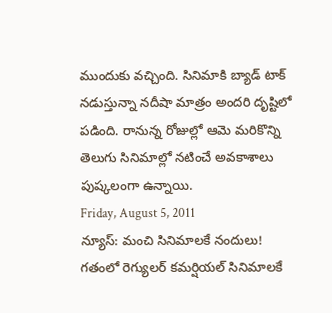ముందుకు వచ్చింది. సినిమాకి బ్యాడ్ టాక్ నడుస్తున్నా నదీషా మాత్రం అందరి దృష్టిలో పడింది. రానున్న రోజుల్లో ఆమె మరికొన్ని తెలుగు సినిమాల్లో నటించే అవకాశాలు పుష్కలంగా ఉన్నాయి.
Friday, August 5, 2011
న్యూస్: మంచి సినిమాలకే నందులు!
గతంలో రెగ్యులర్ కమర్షియల్ సినిమాలకే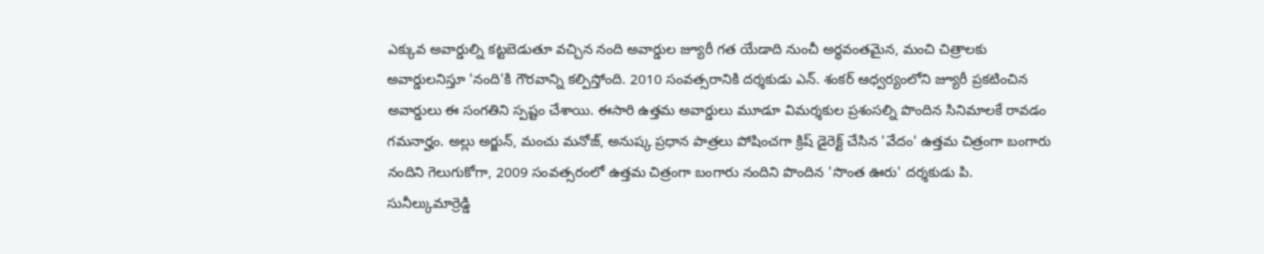ఎక్కువ అవార్డుల్ని కట్టబెడుతూ వచ్చిన నంది అవార్డుల జ్యూరీ గత యేడాది నుంచీ అర్థవంతమైన, మంచి చిత్రాలకు అవార్డులనిస్తూ 'నంది'కి గౌరవాన్ని కల్పిస్తోంది. 2010 సంవత్సరానికి దర్శకుడు ఎన్. శంకర్ ఆధ్వర్యంలోని జ్యూరీ ప్రకటించిన అవార్డులు ఈ సంగతిని స్పష్టం చేశాయి. ఈసారి ఉత్తమ అవార్డులు మూడూ విమర్శకుల ప్రశంసల్ని పొందిన సినిమాలకే రావడం గమనార్హం. అల్లు అర్జున్, మంచు మనోజ్, అనుష్క ప్రధాన పాత్రలు పోషించగా క్రిష్ డైరెక్ట్ చేసిన 'వేదం' ఉత్తమ చిత్రంగా బంగారు నందిని గెలుగుకోగా, 2009 సంవత్సరంలో ఉత్తమ చిత్రంగా బంగారు నందిని పొందిన 'సొంత ఊరు' దర్శకుడు పి. సునీల్కుమార్రెడ్డి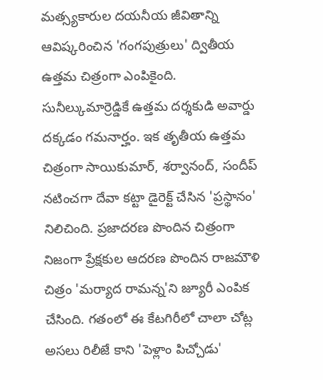మత్స్యకారుల దయనీయ జీవితాన్ని ఆవిష్కరించిన 'గంగపుత్రులు' ద్వితీయ ఉత్తమ చిత్రంగా ఎంపికైంది. సునీల్కుమార్రెడ్డికే ఉత్తమ దర్శకుడి అవార్డు దక్కడం గమనార్హం. ఇక తృతీయ ఉత్తమ చిత్రంగా సాయికుమార్, శర్వానంద్, సందీప్ నటించగా దేవా కట్టా డైరెక్ట్ చేసిన 'ప్రస్థానం' నిలిచింది. ప్రజాదరణ పొందిన చిత్రంగా నిజంగా ప్రేక్షకుల ఆదరణ పొందిన రాజమౌళి చిత్రం 'మర్యాద రామన్న'ని జ్యూరీ ఎంపిక చేసింది. గతంలో ఈ కేటగిరీలో చాలా చోట్ల అసలు రిలీజే కాని 'పెళ్లాం పిచ్చోడు'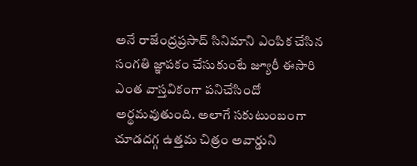అనే రాజేంద్రప్రసాద్ సినిమాని ఎంపిక చేసిన సంగతి జ్ఞాపకం చేసుకుంటే జ్యూరీ ఈసారి ఎంత వాస్తవికంగా పనిచేసిందో అర్థమవుతుంది. అలాగే సకుటుంబంగా చూడదగ్గ ఉత్తమ చిత్రం అవార్డుని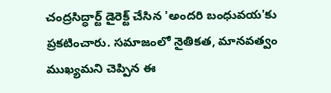చంద్రసిద్ధార్ట్ డైరెక్ట్ చేసిన 'అందరి బంధువయ'కు ప్రకటించారు. సమాజంలో నైతికత, మానవత్వం ముఖ్యమని చెప్పిన ఈ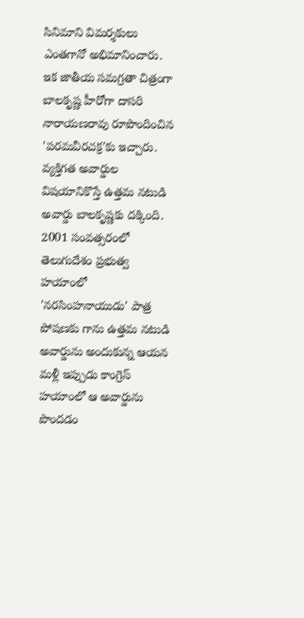సినిమాని విమర్శకులు ఎంతగానో అభిమానించారు. ఇక జాతీయ సమగ్రతా చిత్రంగా బాలకృష్ణ హీరోగా దాసరి నారాయణరావు రూపొందించిన 'పరమవీరచక్ర'కు ఇచ్చారు.
వ్యక్తిగత అవార్డుల విషయానికొస్తే ఉత్తమ నటుడి అవార్డు బాలకృష్ణకు దక్కింది. 2001 సంవత్సరంలో తెలుగుదేశం ప్రభుత్వ హయాంలో 'నరసింహనాయుడు' పాత్ర పోషణకు గాను ఉత్తమ నటుడి అవార్డును అందుకున్న ఆయన మళ్లీ ఇప్పుడు కాంగ్రెస్ హయాంలో ఆ అవార్డును పొందడం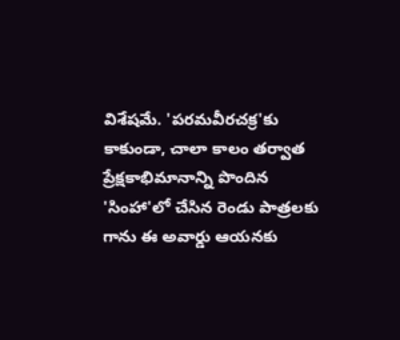విశేషమే. 'పరమవీరచక్ర'కు కాకుండా, చాలా కాలం తర్వాత ప్రేక్షకాభిమానాన్ని పొందిన 'సింహా'లో చేసిన రెండు పాత్రలకు గాను ఈ అవార్డు ఆయనకు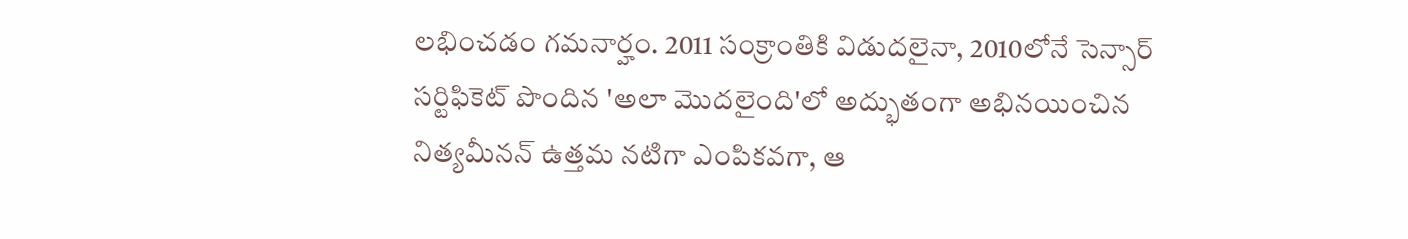లభించడం గమనార్హం. 2011 సంక్రాంతికి విడుదలైనా, 2010లోనే సెన్సార్ సర్టిఫికెట్ పొందిన 'అలా మొదలైంది'లో అద్భుతంగా అభినయించిన నిత్యమీనన్ ఉత్తమ నటిగా ఎంపికవగా, ఆ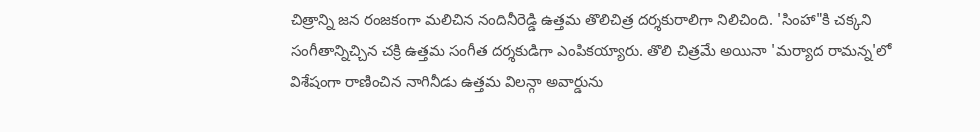చిత్రాన్ని జన రంజకంగా మలిచిన నందినీరెడ్డి ఉత్తమ తొలిచిత్ర దర్శకురాలిగా నిలిచింది. 'సింహా"కి చక్కని సంగీతాన్నిచ్చిన చక్రి ఉత్తమ సంగీత దర్శకుడిగా ఎంపికయ్యారు. తొలి చిత్రమే అయినా 'మర్యాద రామన్న'లో విశేషంగా రాణించిన నాగినీడు ఉత్తమ విలన్గా అవార్డును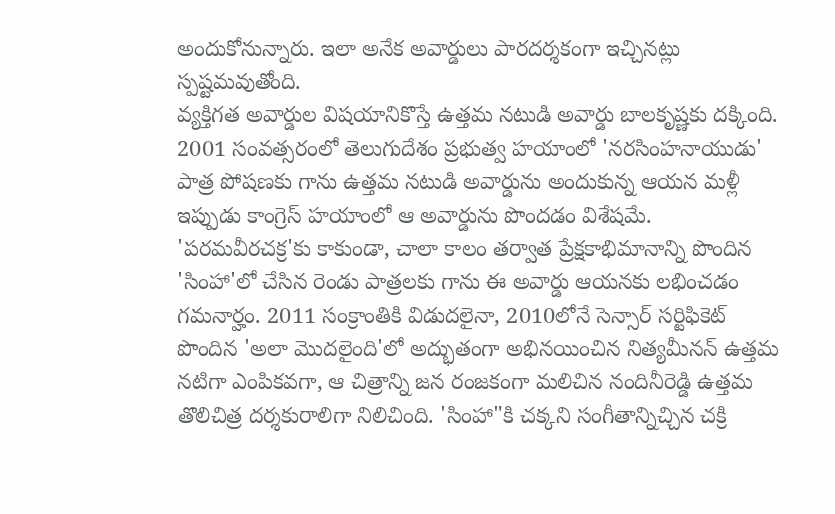అందుకోనున్నారు. ఇలా అనేక అవార్డులు పారదర్శకంగా ఇచ్చినట్లు స్పష్టమవుతోంది.
వ్యక్తిగత అవార్డుల విషయానికొస్తే ఉత్తమ నటుడి అవార్డు బాలకృష్ణకు దక్కింది. 2001 సంవత్సరంలో తెలుగుదేశం ప్రభుత్వ హయాంలో 'నరసింహనాయుడు' పాత్ర పోషణకు గాను ఉత్తమ నటుడి అవార్డును అందుకున్న ఆయన మళ్లీ ఇప్పుడు కాంగ్రెస్ హయాంలో ఆ అవార్డును పొందడం విశేషమే. 'పరమవీరచక్ర'కు కాకుండా, చాలా కాలం తర్వాత ప్రేక్షకాభిమానాన్ని పొందిన 'సింహా'లో చేసిన రెండు పాత్రలకు గాను ఈ అవార్డు ఆయనకు లభించడం గమనార్హం. 2011 సంక్రాంతికి విడుదలైనా, 2010లోనే సెన్సార్ సర్టిఫికెట్ పొందిన 'అలా మొదలైంది'లో అద్భుతంగా అభినయించిన నిత్యమీనన్ ఉత్తమ నటిగా ఎంపికవగా, ఆ చిత్రాన్ని జన రంజకంగా మలిచిన నందినీరెడ్డి ఉత్తమ తొలిచిత్ర దర్శకురాలిగా నిలిచింది. 'సింహా"కి చక్కని సంగీతాన్నిచ్చిన చక్రి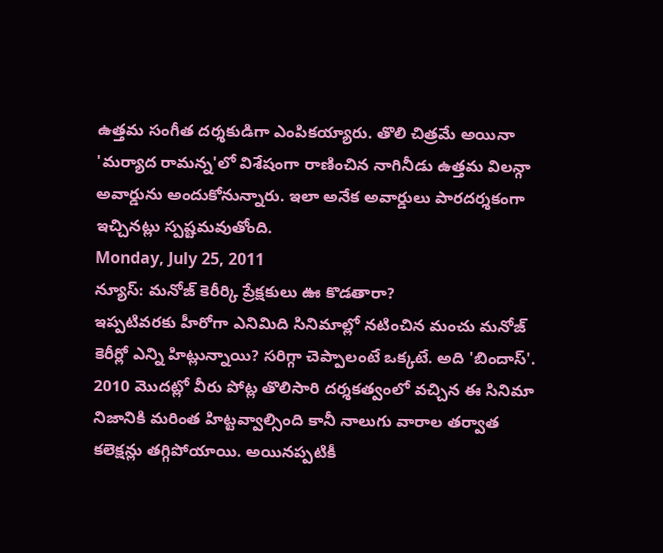ఉత్తమ సంగీత దర్శకుడిగా ఎంపికయ్యారు. తొలి చిత్రమే అయినా 'మర్యాద రామన్న'లో విశేషంగా రాణించిన నాగినీడు ఉత్తమ విలన్గా అవార్డును అందుకోనున్నారు. ఇలా అనేక అవార్డులు పారదర్శకంగా ఇచ్చినట్లు స్పష్టమవుతోంది.
Monday, July 25, 2011
న్యూస్: మనోజ్ కెరీర్కి ప్రేక్షకులు ఊ కొడతారా?
ఇప్పటివరకు హీరోగా ఎనిమిది సినిమాల్లో నటించిన మంచు మనోజ్ కెరీర్లో ఎన్ని హిట్లున్నాయి? సరిగ్గా చెప్పాలంటే ఒక్కటే. అది 'బిందాస్'. 2010 మొదట్లో వీరు పోట్ల తొలిసారి దర్శకత్వంలో వచ్చిన ఈ సినిమా నిజానికి మరింత హిట్టవ్వాల్సింది కానీ నాలుగు వారాల తర్వాత కలెక్షన్లు తగ్గిపోయాయి. అయినప్పటికీ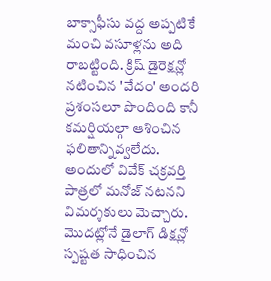బాక్సాఫీసు వద్ద అప్పటికే మంచి వసూళ్లను అది రాబట్టింది. క్రిష్ డైరెక్షన్లో నటించిన 'వేదం' అందరి ప్రశంసలూ పొందింది కానీ కమర్షియల్గా ఆశించిన ఫలితాన్నివ్వలేదు. అందులో వివేక్ చక్రవర్తి పాత్రలో మనోజ్ నటనని విమర్శకులు మెచ్చారు. మొదట్లోనే డైలాగ్ డిక్షన్లో స్పష్టత సాధించిన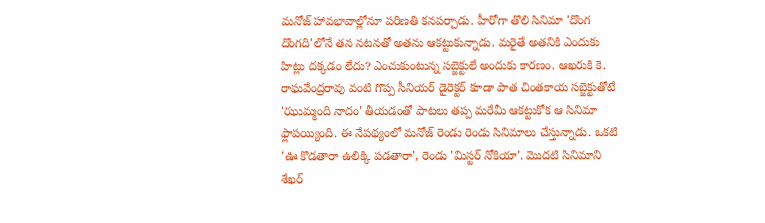మనోజ్ హావభావాల్లోనూ పరిణతి కనపర్చాడు. హీరోగా తొలి సినిమా 'దొంగ దొంగది'లోనే తన నటనతో అతను ఆకట్టుకున్నాడు. మరైతే అతనికి ఎందుకు హిట్లు దక్కడం లేదు? ఎంచుకుంటున్న సబ్జెక్టులే అందుకు కారణం. ఆఖరుకి కె. రాఘవేంద్రరావు వంటి గొప్ప సీనియర్ డైరెక్టర్ కూడా పాత చింతకాయ సబ్జెక్టుతోటే 'ఝుమ్మంది నాదం' తీయడంతో పాటలు తప్ప మరేమీ ఆకట్టుకోక ఆ సినిమా ఫ్లాపయ్యింది. ఈ నేపథ్యంలో మనోజ్ రెండు రెండు సినిమాలు చేస్తున్నాడు. ఒకటి 'ఊ కొడతారా ఉలిక్కి పడతారా', రెండు 'మిస్టర్ నోకియా'. మొదటి సినిమాని శేఖర్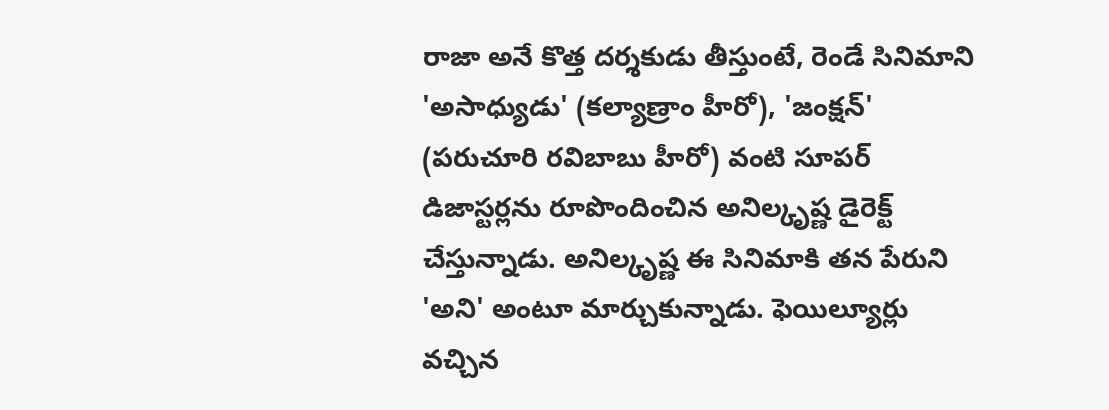రాజా అనే కొత్త దర్శకుడు తీస్తుంటే, రెండే సినిమాని 'అసాధ్యుడు' (కల్యాణ్రాం హీరో), 'జంక్షన్' (పరుచూరి రవిబాబు హీరో) వంటి సూపర్ డిజాస్టర్లను రూపొందించిన అనిల్కృష్ణ డైరెక్ట్ చేస్తున్నాడు. అనిల్కృష్ణ ఈ సినిమాకి తన పేరుని 'అని' అంటూ మార్చుకున్నాడు. ఫెయిల్యూర్లు వచ్చిన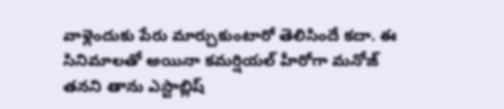వాళ్లెందుకు పేరు మార్చుకుంటారో తెలిసిందే కదా. ఈ సినిమాలతో అయినా కమర్షియల్ హీరోగా మనోజ్ తనని తాను ఎస్టాబ్లిష్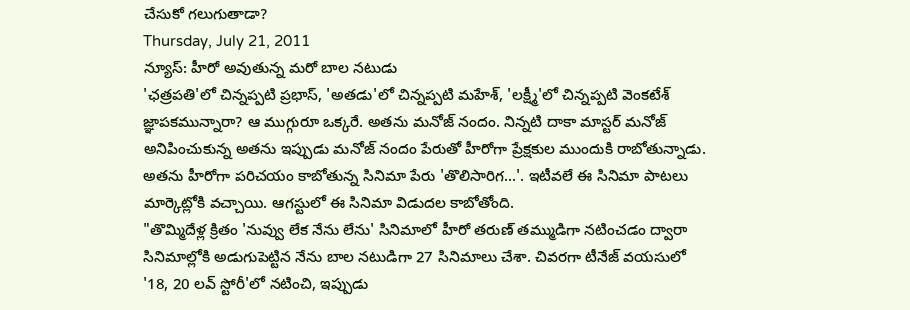చేసుకో గలుగుతాడా?
Thursday, July 21, 2011
న్యూస్: హీరో అవుతున్న మరో బాల నటుడు
'ఛత్రపతి'లో చిన్నప్పటి ప్రభాస్, 'అతడు'లో చిన్నప్పటి మహేశ్, 'లక్ష్మీ'లో చిన్నప్పటి వెంకటేశ్ జ్ఞాపకమున్నారా? ఆ ముగ్గురూ ఒక్కరే. అతను మనోజ్ నందం. నిన్నటి దాకా మాస్టర్ మనోజ్ అనిపించుకున్న అతను ఇప్పుడు మనోజ్ నందం పేరుతో హీరోగా ప్రేక్షకుల ముందుకి రాబోతున్నాడు. అతను హీరోగా పరిచయం కాబోతున్న సినిమా పేరు 'తొలిసారిగ...'. ఇటీవలే ఈ సినిమా పాటలు మార్కెట్లోకి వచ్చాయి. ఆగస్టులో ఈ సినిమా విడుదల కాబోతోంది.
"తొమ్మిదేళ్ల క్రితం 'నువ్వు లేక నేను లేను' సినిమాలో హీరో తరుణ్ తమ్ముడిగా నటించడం ద్వారా సినిమాల్లోకి అడుగుపెట్టిన నేను బాల నటుడిగా 27 సినిమాలు చేశా. చివరగా టీనేజ్ వయసులో '18, 20 లవ్ స్టోరీ'లో నటించి, ఇప్పుడు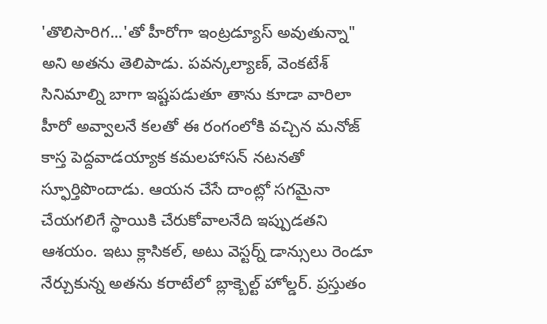'తొలిసారిగ...'తో హీరోగా ఇంట్రడ్యూస్ అవుతున్నా" అని అతను తెలిపాడు. పవన్కల్యాణ్, వెంకటేశ్ సినిమాల్ని బాగా ఇష్టపడుతూ తాను కూడా వారిలా హీరో అవ్వాలనే కలతో ఈ రంగంలోకి వచ్చిన మనోజ్ కాస్త పెద్దవాడయ్యాక కమలహాసన్ నటనతో స్ఫూర్తిపొందాడు. ఆయన చేసే దాంట్లో సగమైనా చేయగలిగే స్థాయికి చేరుకోవాలనేది ఇప్పుడతని ఆశయం. ఇటు క్లాసికల్, అటు వెస్టర్న్ డాన్సులు రెండూ నేర్చుకున్న అతను కరాటేలో బ్లాక్బెల్ట్ హోల్డర్. ప్రస్తుతం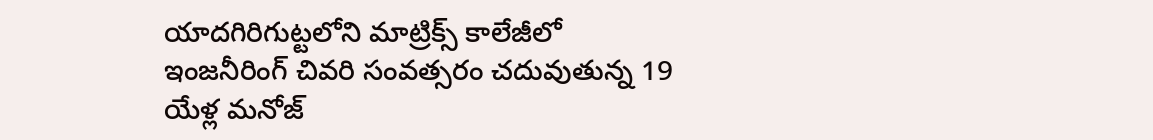యాదగిరిగుట్టలోని మాట్రిక్స్ కాలేజీలో ఇంజనీరింగ్ చివరి సంవత్సరం చదువుతున్న 19 యేళ్ల మనోజ్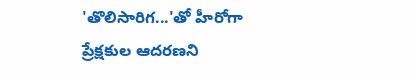'తొలిసారిగ...'తో హీరోగా ప్రేక్షకుల ఆదరణని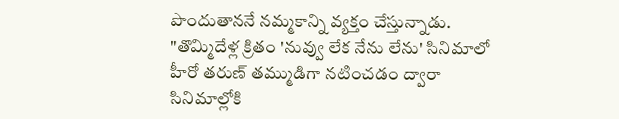పొందుతాననే నమ్మకాన్ని వ్యక్తం చేస్తున్నాడు.
"తొమ్మిదేళ్ల క్రితం 'నువ్వు లేక నేను లేను' సినిమాలో హీరో తరుణ్ తమ్ముడిగా నటించడం ద్వారా సినిమాల్లోకి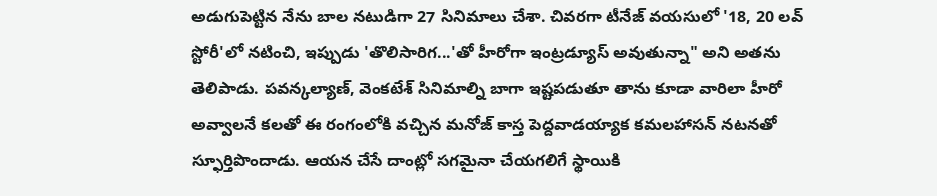అడుగుపెట్టిన నేను బాల నటుడిగా 27 సినిమాలు చేశా. చివరగా టీనేజ్ వయసులో '18, 20 లవ్ స్టోరీ'లో నటించి, ఇప్పుడు 'తొలిసారిగ...'తో హీరోగా ఇంట్రడ్యూస్ అవుతున్నా" అని అతను తెలిపాడు. పవన్కల్యాణ్, వెంకటేశ్ సినిమాల్ని బాగా ఇష్టపడుతూ తాను కూడా వారిలా హీరో అవ్వాలనే కలతో ఈ రంగంలోకి వచ్చిన మనోజ్ కాస్త పెద్దవాడయ్యాక కమలహాసన్ నటనతో స్ఫూర్తిపొందాడు. ఆయన చేసే దాంట్లో సగమైనా చేయగలిగే స్థాయికి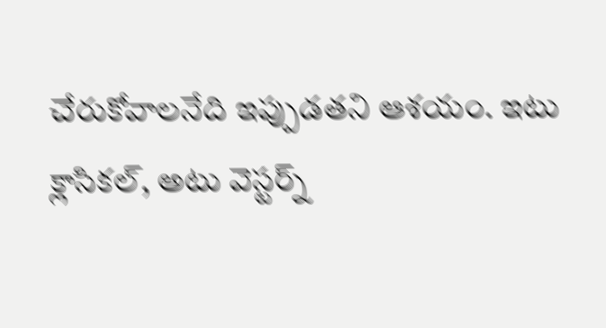చేరుకోవాలనేది ఇప్పుడతని ఆశయం. ఇటు క్లాసికల్, అటు వెస్టర్న్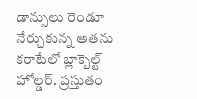డాన్సులు రెండూ నేర్చుకున్న అతను కరాటేలో బ్లాక్బెల్ట్ హోల్డర్. ప్రస్తుతం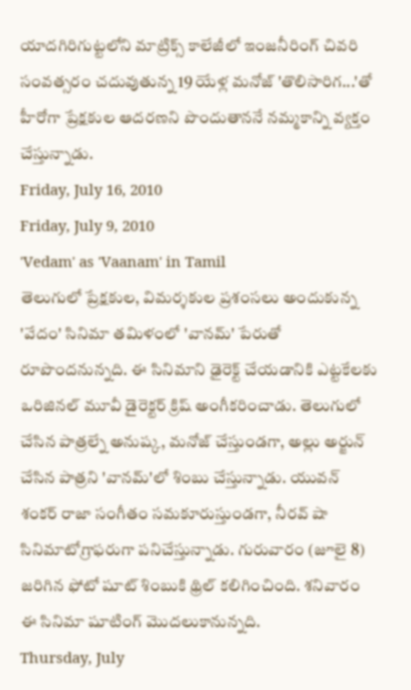యాదగిరిగుట్టలోని మాట్రిక్స్ కాలేజీలో ఇంజనీరింగ్ చివరి సంవత్సరం చదువుతున్న 19 యేళ్ల మనోజ్ 'తొలిసారిగ...'తో హీరోగా ప్రేక్షకుల ఆదరణని పొందుతాననే నమ్మకాన్ని వ్యక్తం చేస్తున్నాడు.
Friday, July 16, 2010
Friday, July 9, 2010
'Vedam' as 'Vaanam' in Tamil
తెలుగులో ప్రేక్షకుల, విమర్శకుల ప్రశంసలు అందుకున్న 'వేదం' సినిమా తమిళంలో 'వానమ్' పేరుతో రూపొందనున్నది. ఈ సినిమాని ఢైరెక్ట్ చేయడానికి ఎట్టకేలకు ఒరిజినల్ మూవీ డైరెక్టర్ క్రిష్ అంగీకరించాడు. తెలుగులో చేసిన పాత్రల్నే అనుష్క, మనోజ్ చేస్తుండగా, అల్లు అర్జున్ చేసిన పాత్రని 'వానమ్'లో శింబు చేస్తున్నాడు. యువన్ శంకర్ రాజా సంగీతం సమకూరుస్తుండగా, నీరవ్ షా సినిమాటోగ్రాఫరుగా పనిచేస్తున్నాడు. గురువారం (జూలై 8) జరిగిన ఫోటో షూట్ శింబుకి థ్రిల్ కలిగించింది. శనివారం ఈ సినిమా షూటింగ్ మొదలుకానున్నది.
Thursday, July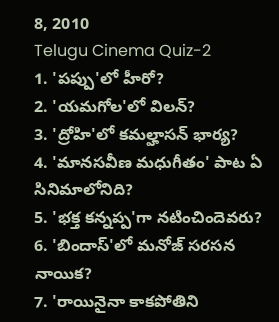8, 2010
Telugu Cinema Quiz-2
1. 'పప్పు'లో హీరో?
2. 'యమగోల'లో విలన్?
3. 'ద్రోహి'లో కమల్హాసన్ భార్య?
4. 'మానసవీణ మధుగీతం' పాట ఏ సినిమాలోనిది?
5. 'భక్త కన్నప్ప'గా నటించిందెవరు?
6. 'బిందాస్'లో మనోజ్ సరసన నాయిక?
7. 'రాయినైనా కాకపోతిని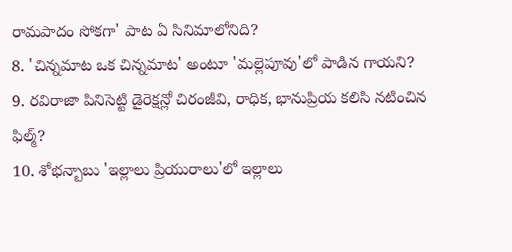రామపాదం సోకగా' పాట ఏ సినిమాలోనిది?
8. 'చిన్నమాట ఒక చిన్నమాట' అంటూ 'మల్లెపూవు'లో పాడిన గాయని?
9. రవిరాజా పినిసెట్టి డైరెక్షన్లో చిరంజీవి, రాధిక, భానుప్రియ కలిసి నటించిన ఫిల్మ్?
10. శోభన్బాబు 'ఇల్లాలు ప్రియురాలు'లో ఇల్లాలు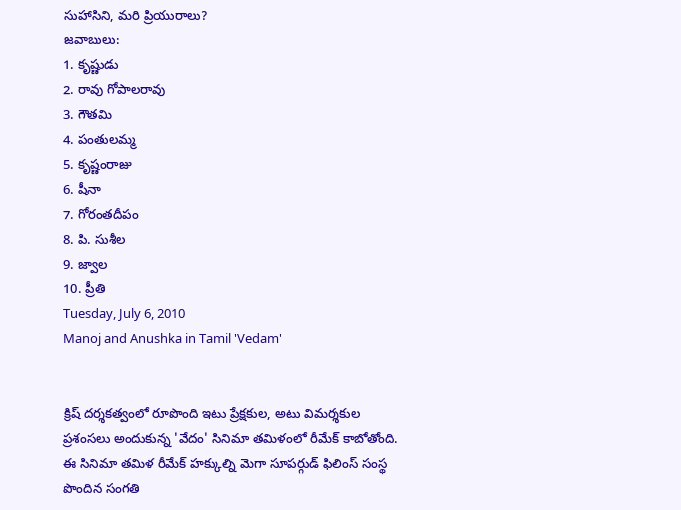సుహాసిని, మరి ప్రియురాలు?
జవాబులు:
1. కృష్ణుడు
2. రావు గోపాలరావు
3. గౌతమి
4. పంతులమ్మ
5. కృష్ణంరాజు
6. షీనా
7. గోరంతదీపం
8. పి. సుశీల
9. జ్వాల
10. ప్రీతి
Tuesday, July 6, 2010
Manoj and Anushka in Tamil 'Vedam'


క్రిష్ దర్శకత్వంలో రూపొంది ఇటు ప్రేక్షకుల, అటు విమర్శకుల ప్రశంసలు అందుకున్న 'వేదం' సినిమా తమిళంలో రీమేక్ కాబోతోంది. ఈ సినిమా తమిళ రీమేక్ హక్కుల్ని మెగా సూపర్గుడ్ ఫిలింస్ సంస్థ పొందిన సంగతి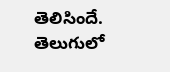తెలిసిందే. తెలుగులో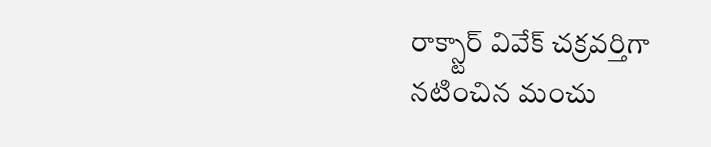రాక్స్టార్ వివేక్ చక్రవర్తిగా నటించిన మంచు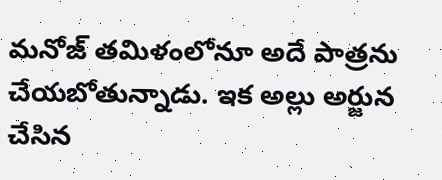మనోజ్ తమిళంలోనూ అదే పాత్రను చేయబోతున్నాడు. ఇక అల్లు అర్జున చేసిన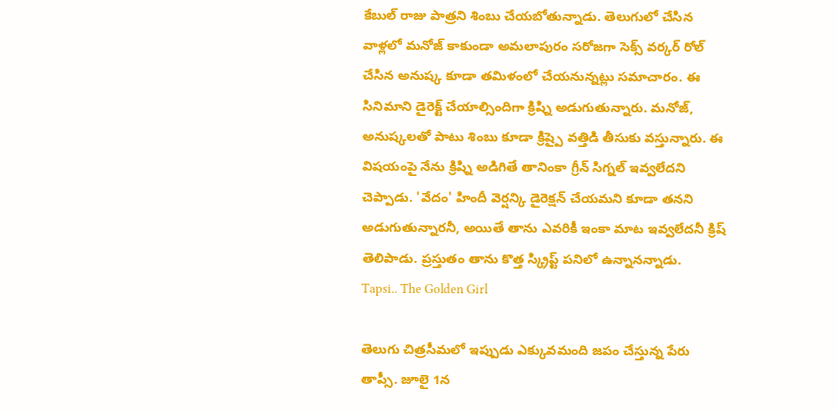కేబుల్ రాజు పాత్రని శింబు చేయబోతున్నాడు. తెలుగులో చేసిన వాళ్లలో మనోజ్ కాకుండా అమలాపురం సరోజగా సెక్స్ వర్కర్ రోల్ చేసిన అనుష్క కూడా తమిళంలో చేయనున్నట్లు సమాచారం. ఈ సినిమాని డైరెక్ట్ చేయాల్సిందిగా క్రిష్ని అడుగుతున్నారు. మనోజ్, అనుష్కలతో పాటు శింబు కూడా క్రిష్పై వత్తిడి తీసుకు వస్తున్నారు. ఈ విషయంపై నేను క్రిష్ని అడిగితే తానింకా గ్రీన్ సిగ్నల్ ఇవ్వలేదని చెప్పాడు. 'వేదం' హిందీ వెర్షన్కి డైరెక్షన్ చేయమని కూడా తనని అడుగుతున్నారనీ, అయితే తాను ఎవరికీ ఇంకా మాట ఇవ్వలేదనీ క్రిష్ తెలిపాడు. ప్రస్తుతం తాను కొత్త స్క్రిప్ట్ పనిలో ఉన్నానన్నాడు.
Tapsi.. The Golden Girl

తెలుగు చిత్రసీమలో ఇప్పుడు ఎక్కువమంది జపం చేస్తున్న పేరు తాప్సీ. జూలై 1న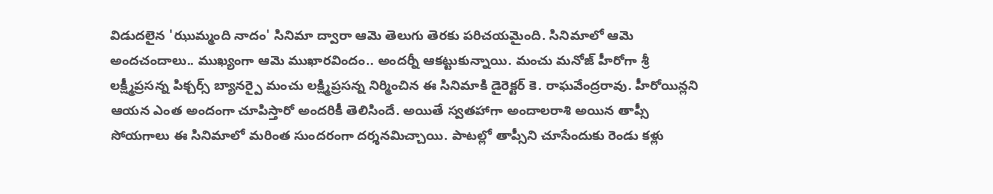విడుదలైన 'ఝుమ్మంది నాదం' సినిమా ద్వారా ఆమె తెలుగు తెరకు పరిచయమైంది. సినిమాలో ఆమె అందచందాలు.. ముఖ్యంగా ఆమె ముఖారవిందం.. అందర్నీ ఆకట్టుకున్నాయి. మంచు మనోజ్ హీరోగా శ్రీ లక్ష్మీప్రసన్న పిక్చర్స్ బ్యానర్పై మంచు లక్ష్మిప్రసన్న నిర్మించిన ఈ సినిమాకి డైరెక్టర్ కె. రాఘవేంద్రరావు. హీరోయిన్లని ఆయన ఎంత అందంగా చూపిస్తారో అందరికీ తెలిసిందే. అయితే స్వతహాగా అందాలరాశి అయిన తాప్సీ సోయగాలు ఈ సినిమాలో మరింత సుందరంగా దర్శనమిచ్చాయి. పాటల్లో తాప్సీని చూసేందుకు రెండు కళ్లు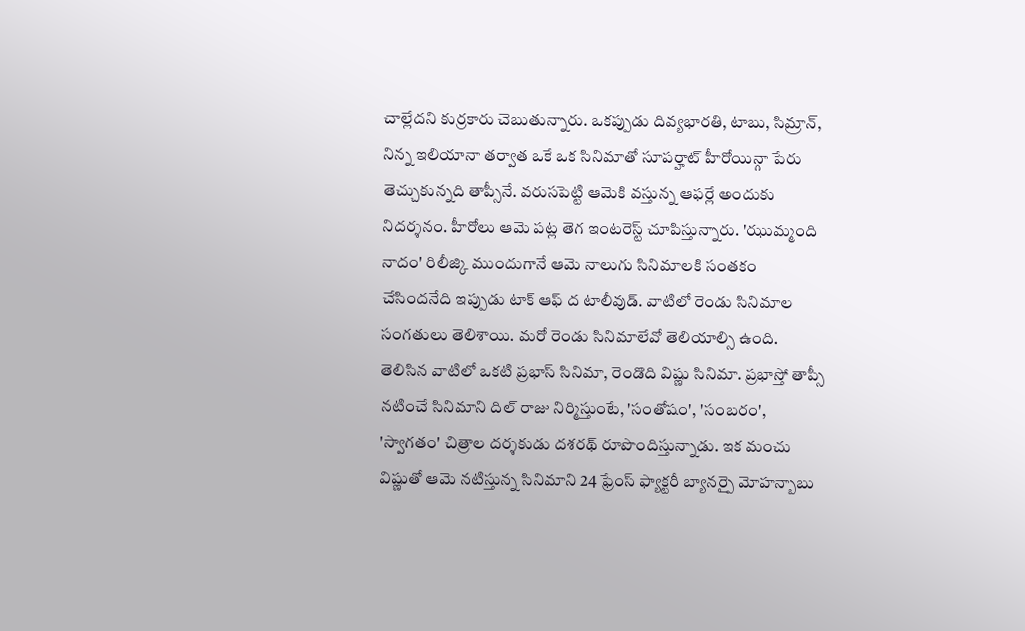చాల్లేదని కుర్రకారు చెబుతున్నారు. ఒకప్పుడు దివ్యభారతి, టాబు, సిమ్రాన్, నిన్న ఇలియానా తర్వాత ఒకే ఒక సినిమాతో సూపర్హాట్ హీరోయిన్గా పేరు తెచ్చుకున్నది తాప్సీనే. వరుసపెట్టి ఆమెకి వస్తున్న ఆఫర్లే అందుకు నిదర్శనం. హీరోలు ఆమె పట్ల తెగ ఇంటరెస్ట్ చూపిస్తున్నారు. 'ఝుమ్మంది నాదం' రిలీజ్కి ముందుగానే ఆమె నాలుగు సినిమాలకి సంతకం చేసిందనేది ఇప్పుడు టాక్ ఆఫ్ ద టాలీవుడ్. వాటిలో రెండు సినిమాల సంగతులు తెలిశాయి. మరో రెండు సినిమాలేవో తెలియాల్సి ఉంది. తెలిసిన వాటిలో ఒకటి ప్రభాస్ సినిమా, రెండొది విష్ణు సినిమా. ప్రభాస్తో తాప్సీ నటించే సినిమాని దిల్ రాజు నిర్మిస్తుంటే, 'సంతోషం', 'సంబరం', 'స్వాగతం' చిత్రాల దర్శకుడు దశరథ్ రూపొందిస్తున్నాడు. ఇక మంచు విష్ణుతో ఆమె నటిస్తున్న సినిమాని 24 ఫ్రేంస్ ఫ్యాక్టరీ బ్యానర్పై మోహన్బాబు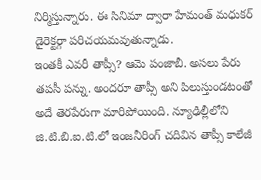నిర్మిస్తున్నారు. ఈ సినిమా ద్వారా హేమంత్ మధుకర్ డైరెక్టర్గా పరిచయమవుతున్నాడు.
ఇంతకీ ఎవరీ తాప్సీ? ఆమె పంజాబీ. అసలు పేరు తపసీ పన్ను. అందరూ తాప్సీ అని పిలుస్తుండటంతో అదే తెరపేరుగా మారిపోయింది. న్యూఢిల్లీలోని జి.టి.బి.ఐ.టి.లో ఇంజనీరింగ్ చదివిన తాప్సీ కాలేజీ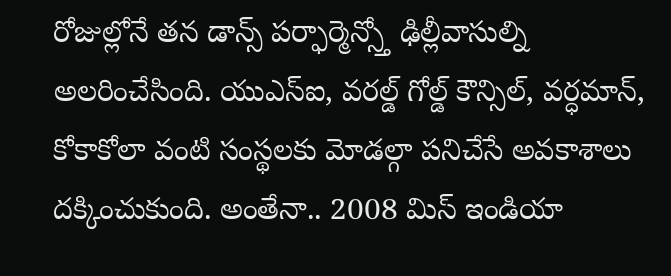రోజుల్లోనే తన డాన్స్ పర్ఫార్మెన్స్తో ఢిల్లీవాసుల్ని అలరించేసింది. యుఎస్ఐ, వరల్డ్ గోల్డ్ కౌన్సిల్, వర్ధమాన్, కోకాకోలా వంటి సంస్థలకు మోడల్గా పనిచేసే అవకాశాలు దక్కించుకుంది. అంతేనా.. 2008 మిస్ ఇండియా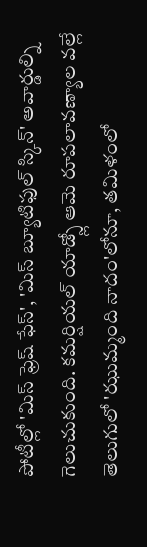పోటీల్లో 'మిస్ ఫ్రెష్ ఫేస్', 'మిస్ బ్యూటిఫుల్ స్కిన్' అవార్డుల్ని గెలుచుకుంది. కమర్షియల్ యాడ్స్లో ఆమె రూపలావణ్యాల వల్లే తెలుగులో 'ఝుమ్మంది నాదం'లోనూ, తమిళంలో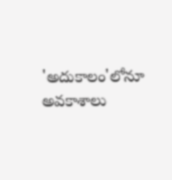'అదుకాలం'లోనూ అవకాశాలు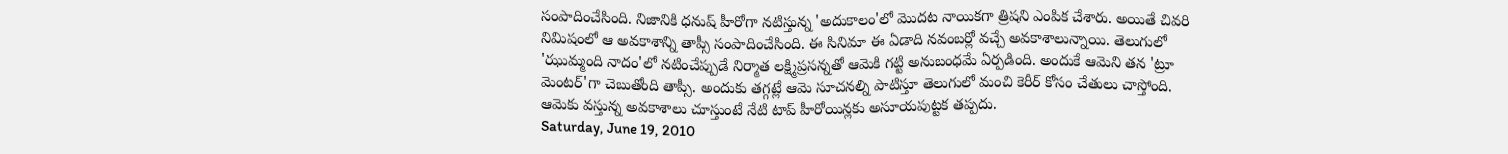సంపాదించేసింది. నిజానికి ధనుష్ హీరోగా నటిస్తున్న 'అదుకాలం'లో మొదట నాయికగా త్రిషని ఎంపిక చేశారు. అయితే చివరి నిమిషంలో ఆ అవకాశాన్ని తాప్సీ సంపాదించేసింది. ఈ సినిమా ఈ ఏడాది నవంబర్లో వచ్చే అవకాశాలున్నాయి. తెలుగులో 'ఝుమ్మంది నాదం'లో నటించేప్పుడే నిర్మాత లక్ష్మిప్రసన్నతో ఆమెకి గట్టి అనుబంధమే ఏర్పడింది. అందుకే ఆమెని తన 'ట్రూ మెంటర్'గా చెబుతోంది తాప్సీ. అందుకు తగ్గట్లే ఆమె సూచనల్ని పాటిస్తూ తెలుగులో మంచి కెరీర్ కోసం చేతులు చాస్తోంది. ఆమెకు వస్తున్న అవకాశాలు చూస్తుంటే నేటి టాప్ హీరోయిన్లకు అసూయపుట్టక తప్పదు.
Saturday, June 19, 2010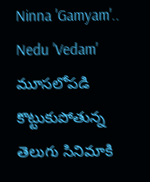Ninna 'Gamyam'.. Nedu 'Vedam'
మూసలోపడి కొట్టుకుపోతున్న తెలుగు సినిమాకి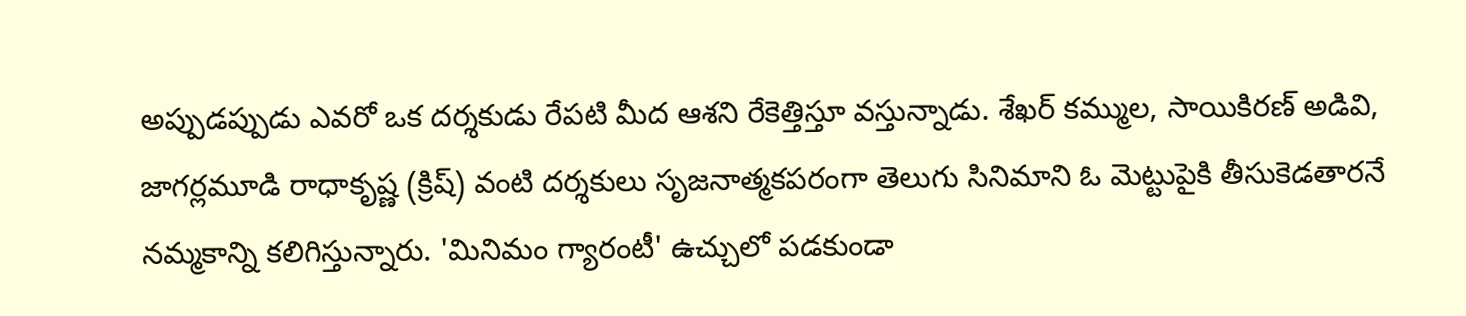అప్పుడప్పుడు ఎవరో ఒక దర్శకుడు రేపటి మీద ఆశని రేకెత్తిస్తూ వస్తున్నాడు. శేఖర్ కమ్ముల, సాయికిరణ్ అడివి, జాగర్లమూడి రాధాకృష్ణ (క్రిష్) వంటి దర్శకులు సృజనాత్మకపరంగా తెలుగు సినిమాని ఓ మెట్టుపైకి తీసుకెడతారనే నమ్మకాన్ని కలిగిస్తున్నారు. 'మినిమం గ్యారంటీ' ఉచ్చులో పడకుండా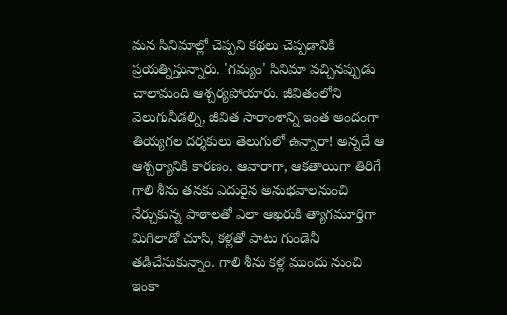మన సినిమాల్లో చెప్పని కథలు చెప్పడానికి ప్రయత్నిస్తున్నారు. 'గమ్యం' సినిమా వచ్చినప్పుడు చాలామంది ఆశ్చర్యపోయారు. జీవితంలోని వెలుగునీడల్ని, జీవిత సారాంశాన్ని ఇంత అందంగా తియ్యగల దర్శకులు తెలుగులో ఉన్నారా! అన్నదే ఆ ఆశ్చర్యానికి కారణం. ఆవారాగా, ఆకతాయిగా తిరిగే గాలి శీను తనకు ఎదురైన అనుభవాలనుంచి నేర్చుకున్న పాఠాలతో ఎలా ఆఖరుకి త్యాగమూర్తిగా మిగిలాడో చూసి, కళ్లతో పాటు గుండెనీ తడిచేసుకున్నాం. గాలి శీను కళ్ల ముందు నుంచి ఇంకా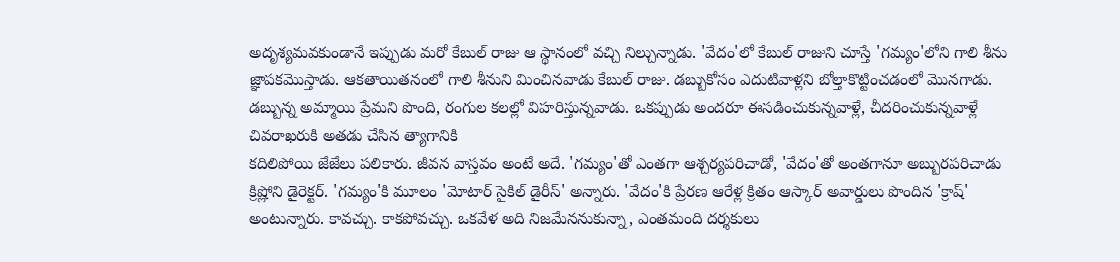అదృశ్యమవకుండానే ఇప్పుడు మరో కేబుల్ రాజు ఆ స్థానంలో వచ్చి నిల్చున్నాడు. 'వేదం'లో కేబుల్ రాజుని చూస్తే 'గమ్యం'లోని గాలి శీను జ్ఞాపకమొస్తాడు. ఆకతాయితనంలో గాలి శీనుని మించినవాడు కేబుల్ రాజు. డబ్బుకోసం ఎదుటివాళ్లని బోల్తాకొట్టించడంలో మొనగాడు. డబ్బున్న అమ్మాయి ప్రేమని పొంది, రంగుల కలల్లో విహరిస్తున్నవాడు. ఒకప్పుడు అందరూ ఈసడించుకున్నవాళ్లే, చీదరించుకున్నవాళ్లే చివరాఖరుకి అతడు చేసిన త్యాగానికి
కదిలిపోయి జేజేలు పలికారు. జీవన వాస్తవం అంటే అదే. 'గమ్యం'తో ఎంతగా ఆశ్చర్యపరిచాడో, 'వేదం'తో అంతగానూ అబ్బురపరిచాడు క్రిష్లోని డైరెక్టర్. 'గమ్యం'కి మూలం 'మోటార్ సైకిల్ డైరీస్' అన్నారు. 'వేదం'కి ప్రేరణ ఆరేళ్ల క్రితం ఆస్కార్ అవార్డులు పొందిన 'క్రాష్' అంటున్నారు. కావచ్చు. కాకపోవచ్చు. ఒకవేళ అది నిజమేననుకున్నా, ఎంతమంది దర్శకులు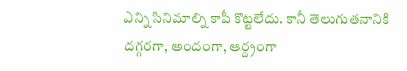ఎన్ని సినిమాల్ని కాపీ కొట్టలేదు. కానీ తెలుగుతనానికి దగ్గరగా, అందంగా, ఆర్ద్రంగా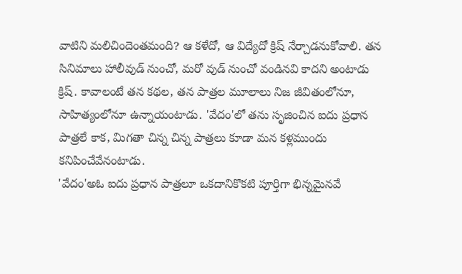వాటిని మలిచిందెంతమంది? ఆ కళేదో, ఆ విద్యేదో క్రిష్ నేర్చాడనుకోవాలి. తన సినిమాలు హాలీవుడ్ నుంచో, మరో వుడ్ నుంచో వండినవి కాదని అంటాడు క్రిష్. కావాలంటే తన కథల, తన పాత్రల మూలాలు నిజ జీవితంలోనూ, సాహిత్యంలోనూ ఉన్నాయంటాడు. 'వేదం'లో తను సృజించిన ఐదు ప్రధాన పాత్రలే కాక, మిగతా చిన్న చిన్న పాత్రలు కూడా మన కళ్లముందు కనిపించేవేనంటాడు.
'వేదం'అఓ ఐదు ప్రధాన పాత్రలూ ఒకదానికొకటి పూర్తిగా భిన్నమైనవే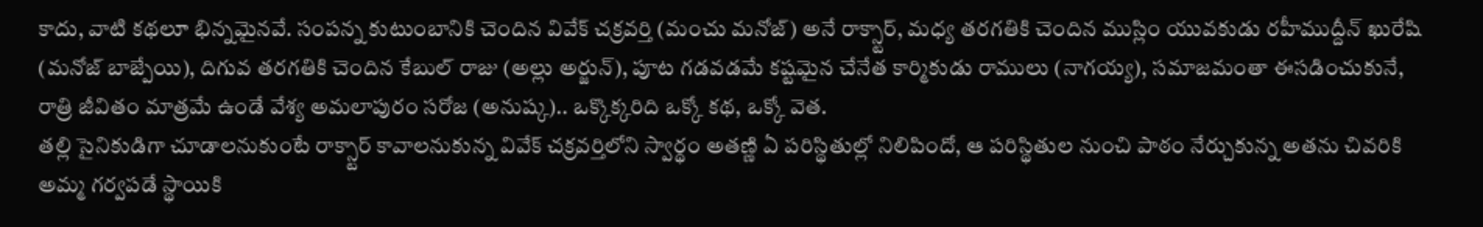కాదు, వాటి కథలూ భిన్నమైనవే. సంపన్న కుటుంబానికి చెందిన వివేక్ చక్రవర్తి (మంచు మనోజ్) అనే రాక్స్టార్, మధ్య తరగతికి చెందిన ముస్లిం యువకుడు రహీముద్దీన్ ఖురేషి (మనోజ్ బాజ్పేయి), దిగువ తరగతికి చెందిన కేబుల్ రాజు (అల్లు అర్జున్), పూట గడవడమే కష్టమైన చేనేత కార్మికుడు రాములు (నాగయ్య), సమాజమంతా ఈసడించుకునే, రాత్రి జీవితం మాత్రమే ఉండే వేశ్య అమలాపురం సరోజ (అనుష్క).. ఒక్కొక్కరిది ఒక్కో కథ, ఒక్కో వెత.
తల్లి సైనికుడిగా చూడాలనుకుంటే రాక్స్టార్ కావాలనుకున్న వివేక్ చక్రవర్తిలోని స్వార్థం అతణ్ణి ఏ పరిస్థితుల్లో నిలిపిందో, ఆ పరిస్థితుల నుంచి పాఠం నేర్చుకున్న అతను చివరికి అమ్మ గర్వపడే స్థాయికి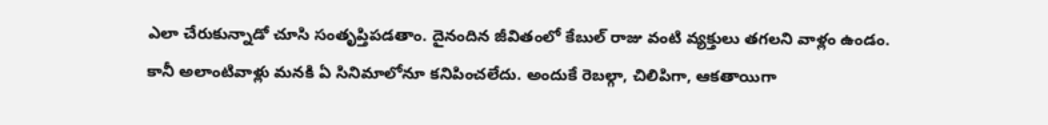ఎలా చేరుకున్నాడో చూసి సంతృప్తిపడతాం. దైనందిన జీవితంలో కేబుల్ రాజు వంటి వ్యక్తులు తగలని వాళ్లం ఉండం. కానీ అలాంటివాళ్లు మనకి ఏ సినిమాలోనూ కనిపించలేదు. అందుకే రెబల్గా, చిలిపిగా, ఆకతాయిగా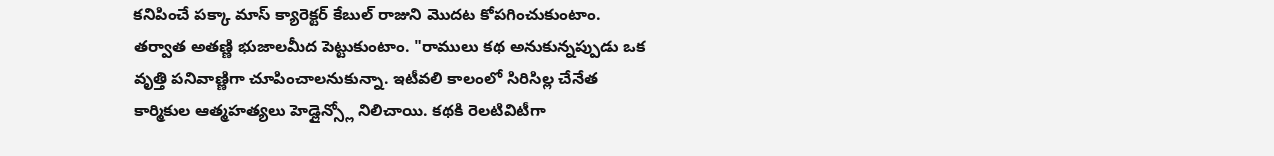కనిపించే పక్కా మాస్ క్యారెక్టర్ కేబుల్ రాజుని మొదట కోపగించుకుంటాం. తర్వాత అతణ్ణి భుజాలమీద పెట్టుకుంటాం. "రాములు కథ అనుకున్నప్పుడు ఒక వృత్తి పనివాణ్ణిగా చూపించాలనుకున్నా. ఇటీవలి కాలంలో సిరిసిల్ల చేనేత కార్మికుల ఆత్మహత్యలు హెడ్లైన్స్లో నిలిచాయి. కథకి రెలటివిటీగా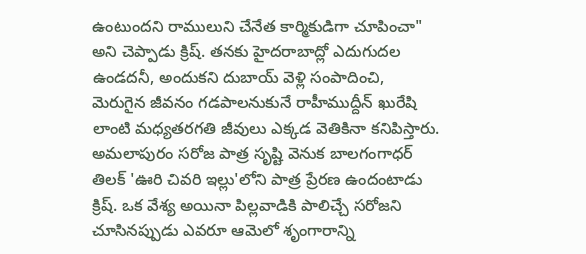ఉంటుందని రాములుని చేనేత కార్మికుడిగా చూపించా" అని చెప్పాడు క్రిష్. తనకు హైదరాబాద్లో ఎదుగుదల ఉండదనీ, అందుకని దుబాయ్ వెళ్లి సంపాదించి, మెరుగైన జీవనం గడపాలనుకునే రాహీముద్దీన్ ఖురేషి లాంటి మధ్యతరగతి జీవులు ఎక్కడ వెతికినా కనిపిస్తారు. అమలాపురం సరోజ పాత్ర సృష్టి వెనుక బాలగంగాధర్ తిలక్ 'ఊరి చివరి ఇల్లు'లోని పాత్ర ప్రేరణ ఉందంటాడు క్రిష్. ఒక వేశ్య అయినా పిల్లవాడికి పాలిచ్చే సరోజని చూసినప్పుడు ఎవరూ ఆమెలో శృంగారాన్ని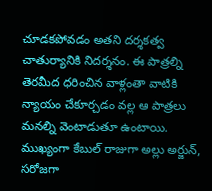చూడకపోవడం అతని దర్శకత్వ చాతుర్యానికి నిదర్శనం. ఈ పాత్రల్ని తెరమీద ధరించిన వాళ్లంతా వాటికి న్యాయం చేకూర్చడం వల్ల ఆ పాత్రలు మనల్ని వెంటాడుతూ ఉంటాయి. ముఖ్యంగా కేబుల్ రాజుగా అల్లు అర్జున్, సరోజగా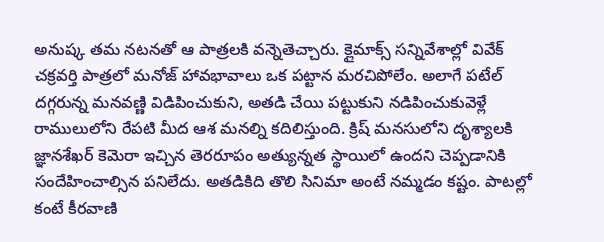అనుష్క తమ నటనతో ఆ పాత్రలకి వన్నెతెచ్చారు. క్లైమాక్స్ సన్నివేశాల్లో వివేక్ చక్రవర్తి పాత్రలో మనోజ్ హావభావాలు ఒక పట్టాన మరచిపోలేం. అలాగే పటేల్ దగ్గరున్న మనవణ్ణి విడిపించుకుని, అతడి చేయి పట్టుకుని నడిపించుకువెళ్లే రాములులోని రేపటి మీద ఆశ మనల్ని కదిలిస్తుంది. క్రిష్ మనసులోని దృశ్యాలకి జ్ఞానశేఖర్ కెమెరా ఇచ్చిన తెరరూపం అత్యున్నత స్థాయిలో ఉందని చెప్పడానికి సందేహించాల్సిన పనిలేదు. అతడికిది తొలి సినిమా అంటే నమ్మడం కష్టం. పాటల్లో కంటే కీరవాణి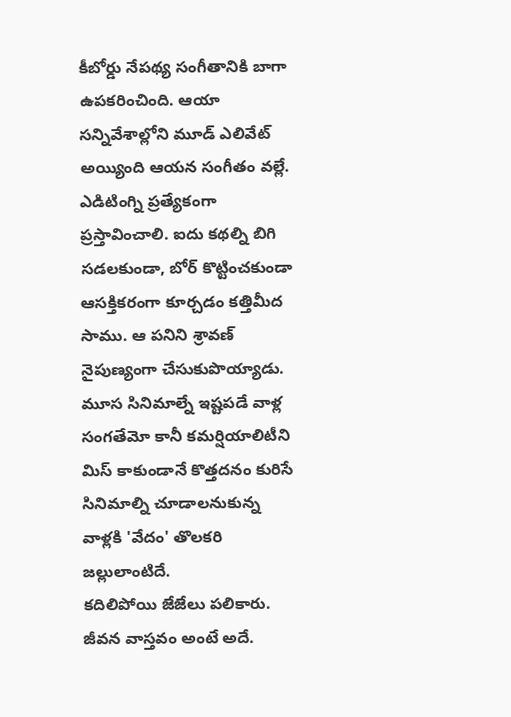కీబోర్డు నేపథ్య సంగీతానికి బాగా ఉపకరించింది. ఆయా సన్నివేశాల్లోని మూడ్ ఎలివేట్ అయ్యింది ఆయన సంగీతం వల్లే. ఎడిటింగ్ని ప్రత్యేకంగా ప్రస్తావించాలి. ఐదు కథల్ని బిగి సడలకుండా, బోర్ కొట్టించకుండా ఆసక్తికరంగా కూర్చడం కత్తిమీద సాము. ఆ పనిని శ్రావణ్ నైపుణ్యంగా చేసుకుపొయ్యాడు. మూస సినిమాల్నే ఇష్టపడే వాళ్ల సంగతేమో కానీ కమర్షియాలిటీని మిస్ కాకుండానే కొత్తదనం కురిసే సినిమాల్ని చూడాలనుకున్న వాళ్లకి 'వేదం' తొలకరి జల్లులాంటిదే.
కదిలిపోయి జేజేలు పలికారు. జీవన వాస్తవం అంటే అదే.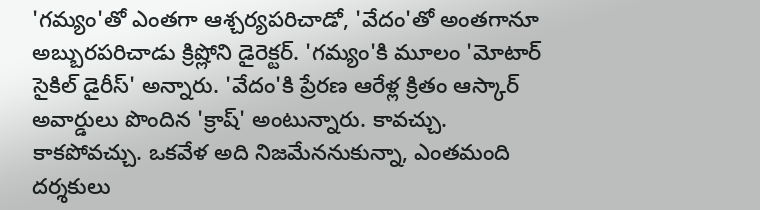'గమ్యం'తో ఎంతగా ఆశ్చర్యపరిచాడో, 'వేదం'తో అంతగానూ అబ్బురపరిచాడు క్రిష్లోని డైరెక్టర్. 'గమ్యం'కి మూలం 'మోటార్ సైకిల్ డైరీస్' అన్నారు. 'వేదం'కి ప్రేరణ ఆరేళ్ల క్రితం ఆస్కార్ అవార్డులు పొందిన 'క్రాష్' అంటున్నారు. కావచ్చు. కాకపోవచ్చు. ఒకవేళ అది నిజమేననుకున్నా, ఎంతమంది దర్శకులు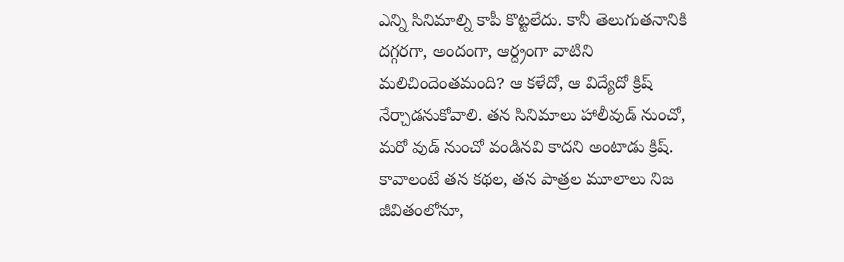ఎన్ని సినిమాల్ని కాపీ కొట్టలేదు. కానీ తెలుగుతనానికి దగ్గరగా, అందంగా, ఆర్ద్రంగా వాటిని మలిచిందెంతమంది? ఆ కళేదో, ఆ విద్యేదో క్రిష్ నేర్చాడనుకోవాలి. తన సినిమాలు హాలీవుడ్ నుంచో, మరో వుడ్ నుంచో వండినవి కాదని అంటాడు క్రిష్. కావాలంటే తన కథల, తన పాత్రల మూలాలు నిజ జీవితంలోనూ,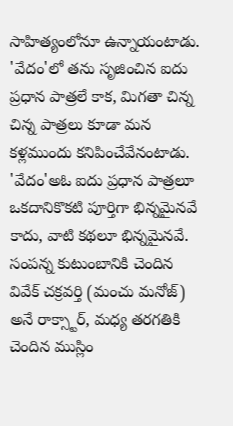సాహిత్యంలోనూ ఉన్నాయంటాడు. 'వేదం'లో తను సృజించిన ఐదు ప్రధాన పాత్రలే కాక, మిగతా చిన్న చిన్న పాత్రలు కూడా మన కళ్లముందు కనిపించేవేనంటాడు.
'వేదం'అఓ ఐదు ప్రధాన పాత్రలూ ఒకదానికొకటి పూర్తిగా భిన్నమైనవే కాదు, వాటి కథలూ భిన్నమైనవే. సంపన్న కుటుంబానికి చెందిన వివేక్ చక్రవర్తి (మంచు మనోజ్) అనే రాక్స్టార్, మధ్య తరగతికి చెందిన ముస్లిం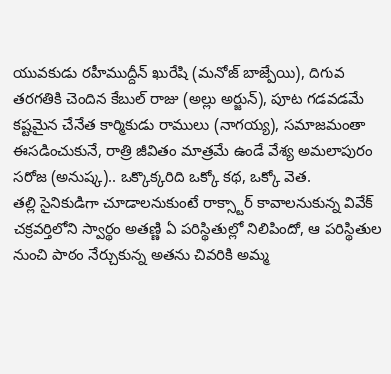యువకుడు రహీముద్దీన్ ఖురేషి (మనోజ్ బాజ్పేయి), దిగువ తరగతికి చెందిన కేబుల్ రాజు (అల్లు అర్జున్), పూట గడవడమే కష్టమైన చేనేత కార్మికుడు రాములు (నాగయ్య), సమాజమంతా ఈసడించుకునే, రాత్రి జీవితం మాత్రమే ఉండే వేశ్య అమలాపురం సరోజ (అనుష్క).. ఒక్కొక్కరిది ఒక్కో కథ, ఒక్కో వెత.
తల్లి సైనికుడిగా చూడాలనుకుంటే రాక్స్టార్ కావాలనుకున్న వివేక్ చక్రవర్తిలోని స్వార్థం అతణ్ణి ఏ పరిస్థితుల్లో నిలిపిందో, ఆ పరిస్థితుల నుంచి పాఠం నేర్చుకున్న అతను చివరికి అమ్మ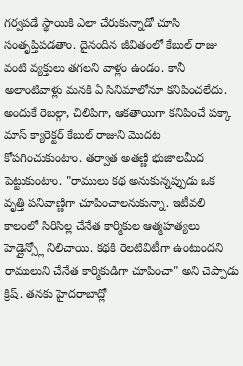గర్వపడే స్థాయికి ఎలా చేరుకున్నాడో చూసి సంతృప్తిపడతాం. దైనందిన జీవితంలో కేబుల్ రాజు వంటి వ్యక్తులు తగలని వాళ్లం ఉండం. కానీ అలాంటివాళ్లు మనకి ఏ సినిమాలోనూ కనిపించలేదు. అందుకే రెబల్గా, చిలిపిగా, ఆకతాయిగా కనిపించే పక్కా మాస్ క్యారెక్టర్ కేబుల్ రాజుని మొదట కోపగించుకుంటాం. తర్వాత అతణ్ణి భుజాలమీద పెట్టుకుంటాం. "రాములు కథ అనుకున్నప్పుడు ఒక వృత్తి పనివాణ్ణిగా చూపించాలనుకున్నా. ఇటీవలి కాలంలో సిరిసిల్ల చేనేత కార్మికుల ఆత్మహత్యలు హెడ్లైన్స్లో నిలిచాయి. కథకి రెలటివిటీగా ఉంటుందని రాములుని చేనేత కార్మికుడిగా చూపించా" అని చెప్పాడు క్రిష్. తనకు హైదరాబాద్లో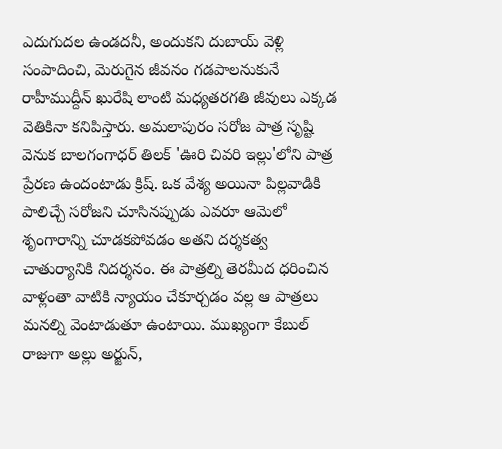ఎదుగుదల ఉండదనీ, అందుకని దుబాయ్ వెళ్లి సంపాదించి, మెరుగైన జీవనం గడపాలనుకునే రాహీముద్దీన్ ఖురేషి లాంటి మధ్యతరగతి జీవులు ఎక్కడ వెతికినా కనిపిస్తారు. అమలాపురం సరోజ పాత్ర సృష్టి వెనుక బాలగంగాధర్ తిలక్ 'ఊరి చివరి ఇల్లు'లోని పాత్ర ప్రేరణ ఉందంటాడు క్రిష్. ఒక వేశ్య అయినా పిల్లవాడికి పాలిచ్చే సరోజని చూసినప్పుడు ఎవరూ ఆమెలో శృంగారాన్ని చూడకపోవడం అతని దర్శకత్వ చాతుర్యానికి నిదర్శనం. ఈ పాత్రల్ని తెరమీద ధరించిన వాళ్లంతా వాటికి న్యాయం చేకూర్చడం వల్ల ఆ పాత్రలు మనల్ని వెంటాడుతూ ఉంటాయి. ముఖ్యంగా కేబుల్ రాజుగా అల్లు అర్జున్,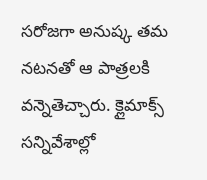సరోజగా అనుష్క తమ నటనతో ఆ పాత్రలకి వన్నెతెచ్చారు. క్లైమాక్స్ సన్నివేశాల్లో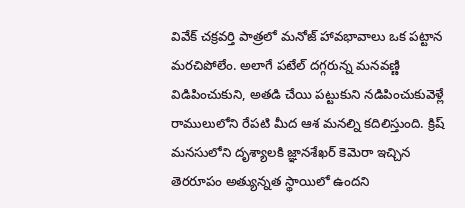వివేక్ చక్రవర్తి పాత్రలో మనోజ్ హావభావాలు ఒక పట్టాన మరచిపోలేం. అలాగే పటేల్ దగ్గరున్న మనవణ్ణి విడిపించుకుని, అతడి చేయి పట్టుకుని నడిపించుకువెళ్లే రాములులోని రేపటి మీద ఆశ మనల్ని కదిలిస్తుంది. క్రిష్ మనసులోని దృశ్యాలకి జ్ఞానశేఖర్ కెమెరా ఇచ్చిన తెరరూపం అత్యున్నత స్థాయిలో ఉందని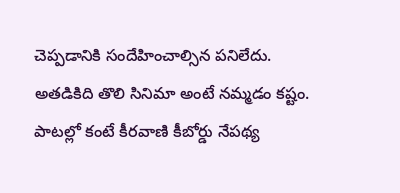చెప్పడానికి సందేహించాల్సిన పనిలేదు. అతడికిది తొలి సినిమా అంటే నమ్మడం కష్టం. పాటల్లో కంటే కీరవాణి కీబోర్డు నేపథ్య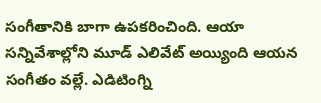సంగీతానికి బాగా ఉపకరించింది. ఆయా సన్నివేశాల్లోని మూడ్ ఎలివేట్ అయ్యింది ఆయన సంగీతం వల్లే. ఎడిటింగ్ని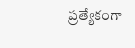ప్రత్యేకంగా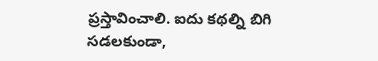ప్రస్తావించాలి. ఐదు కథల్ని బిగి సడలకుండా,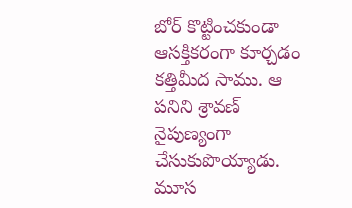బోర్ కొట్టించకుండా ఆసక్తికరంగా కూర్చడం కత్తిమీద సాము. ఆ పనిని శ్రావణ్ నైపుణ్యంగా చేసుకుపొయ్యాడు. మూస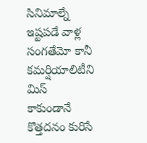సినిమాల్నే ఇష్టపడే వాళ్ల సంగతేమో కానీ కమర్షియాలిటీని మిస్ కాకుండానే కొత్తదనం కురిసే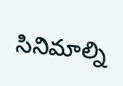సినిమాల్ని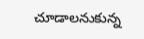చూడాలనుకున్న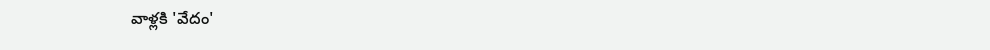వాళ్లకి 'వేదం'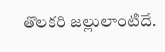తొలకరి జల్లులాంటిదే.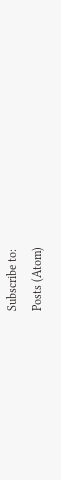Subscribe to:
Posts (Atom)